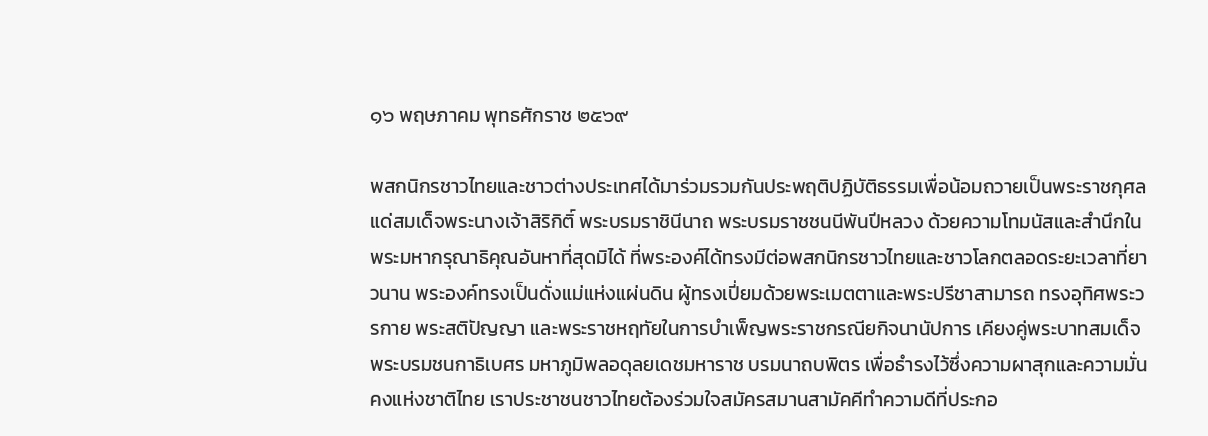๑๖ พฤษภาคม พุทธศักราช ๒๕๖๙

พสกนิกรชาวไทยและชาวต่างประเทศได้มาร่วมรวมกันประพฤติปฏิบัติธรรมเพื่อน้อมถวายเป็นพระราชกุศลแด่สมเด็จพระนางเจ้าสิริกิติ์ พระบรมราชินีนาถ พระบรมราชชนนีพันปีหลวง ด้วยความโทมนัสและสำนึกในพระมหากรุณาธิคุณอันหาที่สุดมิได้ ที่พระองค์ได้ทรงมีต่อพสกนิกรชาวไทยและชาวโลกตลอดระยะเวลาที่ยาวนาน พระองค์ทรงเป็นดั่งแม่แห่งแผ่นดิน ผู้ทรงเปี่ยมด้วยพระเมตตาและพระปรีชาสามารถ ทรงอุทิศพระวรกาย พระสติปัญญา และพระราชหฤทัยในการบำเพ็ญพระราชกรณียกิจนานัปการ เคียงคู่พระบาทสมเด็จพระบรมชนกาธิเบศร มหาภูมิพลอดุลยเดชมหาราช บรมนาถบพิตร เพื่อธำรงไว้ซึ่งความผาสุกและความมั่นคงแห่งชาติไทย เราประชาชนชาวไทยต้องร่วมใจสมัครสมานสามัคคีทำความดีที่ประกอ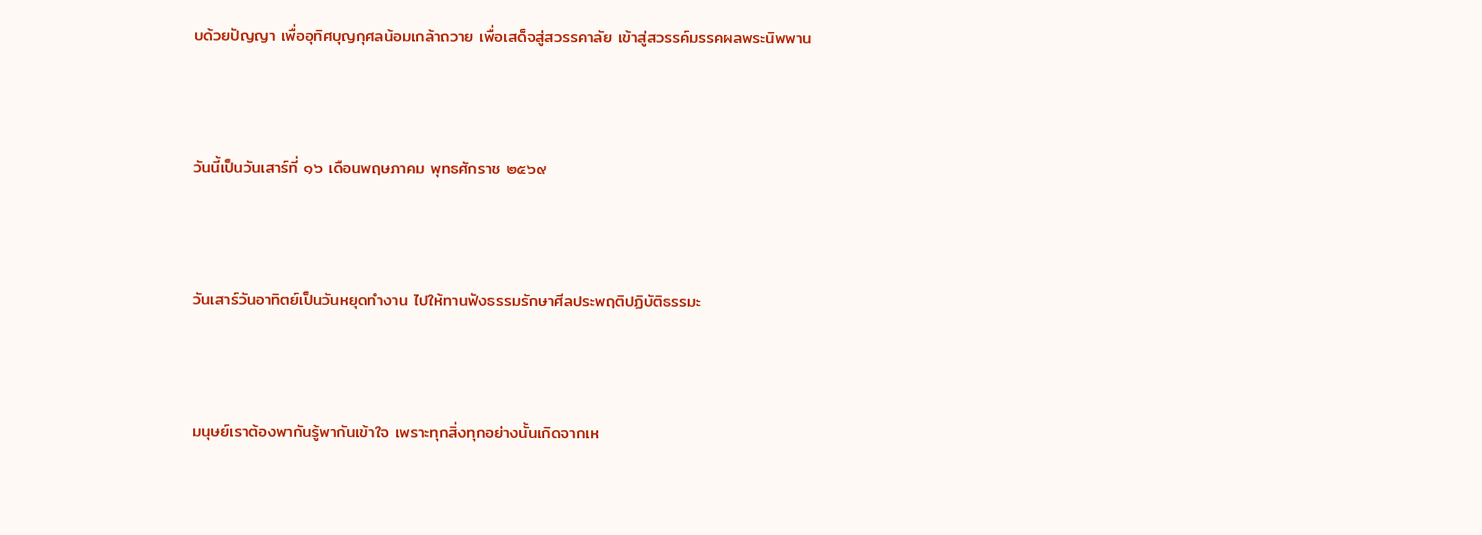บด้วยปัญญา เพื่ออุทิศบุญกุศลน้อมเกล้าถวาย เพื่อเสด็จสู่สวรรคาลัย เข้าสู่สวรรค์มรรคผลพระนิพพาน



วันนี้เป็นวันเสาร์ที่ ๑๖ เดือนพฤษภาคม พุทธศักราช ๒๕๖๙



วันเสาร์วันอาทิตย์เป็นวันหยุดทำงาน ไปให้ทานฟังธรรมรักษาศีลประพฤติปฏิบัติธรรมะ



มนุษย์เราต้องพากันรู้พากันเข้าใจ เพราะทุกสิ่งทุกอย่างนั้นเกิดจากเห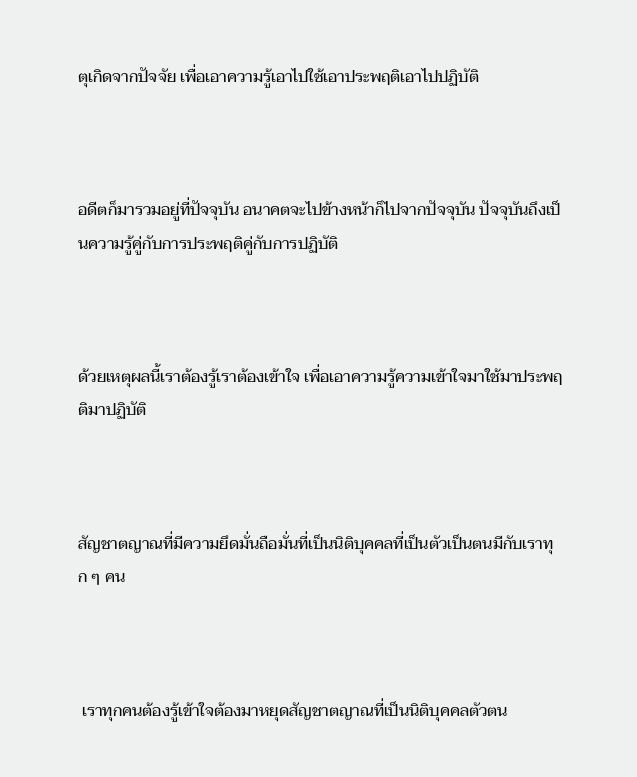ตุเกิดจากปัจจัย เพื่อเอาความรู้เอาไปใช้เอาประพฤติเอาไปปฏิบัติ



อดีตก็มารวมอยู่ที่ปัจจุบัน อนาคตจะไปข้างหน้าก็ไปจากปัจจุบัน ปัจจุบันถึงเป็นความรู้คู่กับการประพฤติคู่กับการปฏิบัติ



ด้วยเหตุผลนี้เราต้องรู้เราต้องเข้าใจ เพื่อเอาความรู้ความเข้าใจมาใช้มาประพฤติมาปฏิบัติ



สัญชาตญาณที่มีความยึดมั่นถือมั่นที่เป็นนิติบุคคลที่เป็นตัวเป็นตนมีกับเราทุก ๆ คน



 เราทุกคนต้องรู้เข้าใจต้องมาหยุดสัญชาตญาณที่เป็นนิติบุคคลตัวตน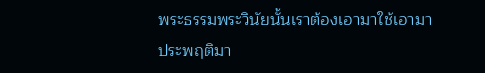พระธรรมพระวินัยนั้นเราต้องเอามาใช้เอามาประพฤติมา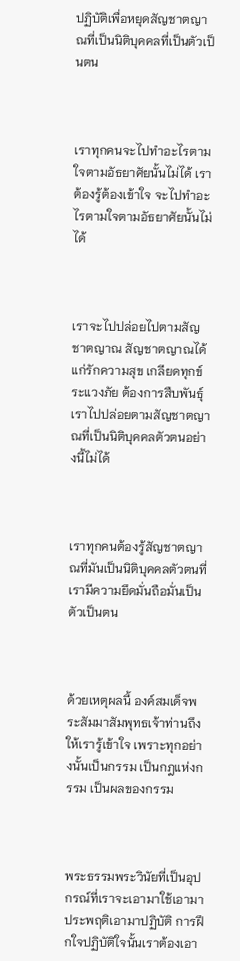ปฏิบัติเพื่อหยุดสัญชาตญาณที่เป็นนิติบุคคลที่เป็นตัวเป็นตน



เราทุกคนจะไปทำอะไรตามใจตามอัธยาศัยนั้นไม่ได้ เราต้องรู้ต้องเข้าใจ จะไปทำอะไรตามใจตามอัธยาศัยนั้นไม่ได้



เราจะไปปล่อยไปตามสัญชาตญาณ สัญชาตญาณได้แก่รักความสุข เกลียดทุกข์ ระแวงภัย ต้องการสืบพันธุ์ เราไปปล่อยตามสัญชาตญาณที่เป็นนิติบุคคลตัวตนอย่างนี้ไม่ได้



เราทุกคนต้องรู้สัญชาตญาณที่มันเป็นนิติบุคคลตัวตนที่เรามีความยึดมั่นถือมั่นเป็นตัวเป็นตน



ด้วยเหตุผลนี้ องค์สมเด็จพระสัมมาสัมพุทธเจ้าท่านถึงให้เรารู้เข้าใจ เพราะทุกอย่างนั้นเป็นกรรม เป็นกฎแห่งกรรม เป็นผลของกรรม



พระธรรมพระวินัยที่เป็นอุปกรณ์ที่เราจะเอามาใช้เอามาประพฤติเอามาปฏิบัติ การฝึกใจปฏิบัติใจนั้นเราต้องเอา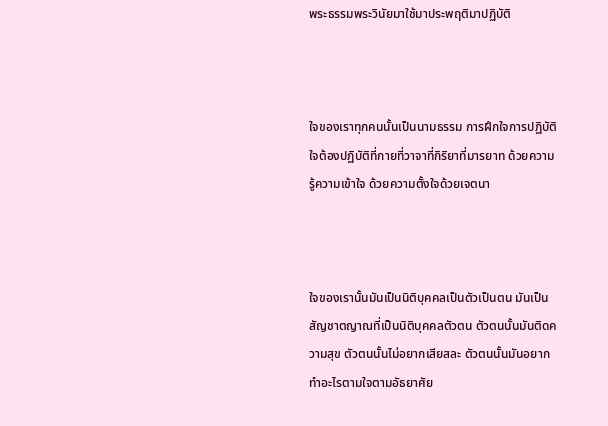พระธรรมพระวินัยมาใช้มาประพฤติมาปฏิบัติ



ใจของเราทุกคนนั้นเป็นนามธรรม การฝึกใจการปฏิบัติใจต้องปฏิบัติที่กายที่วาจาที่กิริยาที่มารยาท ด้วยความรู้ความเข้าใจ ด้วยความตั้งใจด้วยเจตนา



ใจของเรานั้นมันเป็นนิติบุคคลเป็นตัวเป็นตน มันเป็นสัญชาตญาณที่เป็นนิติบุคคลตัวตน ตัวตนนั้นมันติดความสุข ตัวตนนั้นไม่อยากเสียสละ ตัวตนนั้นมันอยากทำอะไรตามใจตามอัธยาศัย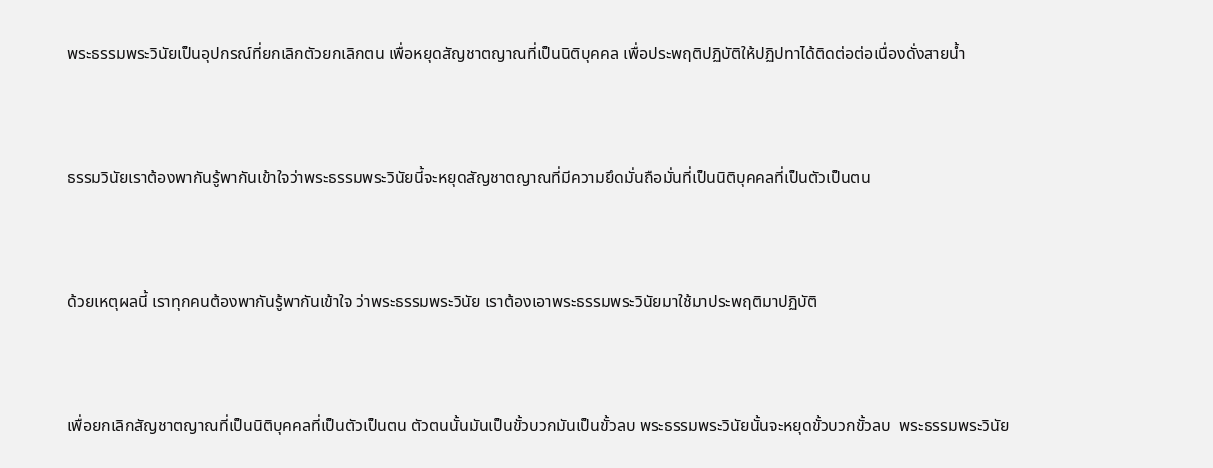พระธรรมพระวินัยเป็นอุปกรณ์ที่ยกเลิกตัวยกเลิกตน เพื่อหยุดสัญชาตญาณที่เป็นนิติบุคคล เพื่อประพฤติปฏิบัติให้ปฏิปทาได้ติดต่อต่อเนื่องดั่งสายน้ำ



ธรรมวินัยเราต้องพากันรู้พากันเข้าใจว่าพระธรรมพระวินัยนี้จะหยุดสัญชาตญาณที่มีความยึดมั่นถือมั่นที่เป็นนิติบุคคลที่เป็นตัวเป็นตน



ด้วยเหตุผลนี้ เราทุกคนต้องพากันรู้พากันเข้าใจ ว่าพระธรรมพระวินัย เราต้องเอาพระธรรมพระวินัยมาใช้มาประพฤติมาปฏิบัติ



เพื่อยกเลิกสัญชาตญาณที่เป็นนิติบุคคลที่เป็นตัวเป็นตน ตัวตนนั้นมันเป็นขั้วบวกมันเป็นขั้วลบ พระธรรมพระวินัยนั้นจะหยุดขั้วบวกขั้วลบ  พระธรรมพระวินัย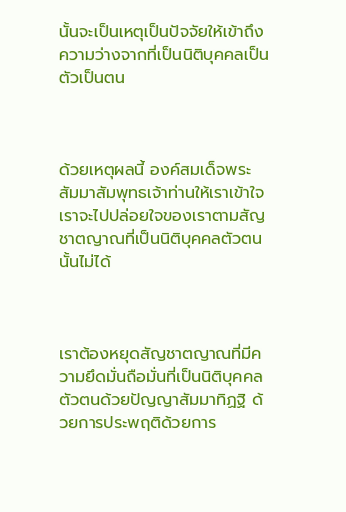นั้นจะเป็นเหตุเป็นปัจจัยให้เข้าถึงความว่างจากที่เป็นนิติบุคคลเป็นตัวเป็นตน



ด้วยเหตุผลนี้ องค์สมเด็จพระสัมมาสัมพุทธเจ้าท่านให้เราเข้าใจ เราจะไปปล่อยใจของเราตามสัญชาตญาณที่เป็นนิติบุคคลตัวตนนั้นไม่ได้



เราต้องหยุดสัญชาตญาณที่มีความยึดมั่นถือมั่นที่เป็นนิติบุคคลตัวตนด้วยปัญญาสัมมาทิฏฐิ ด้วยการประพฤติด้วยการ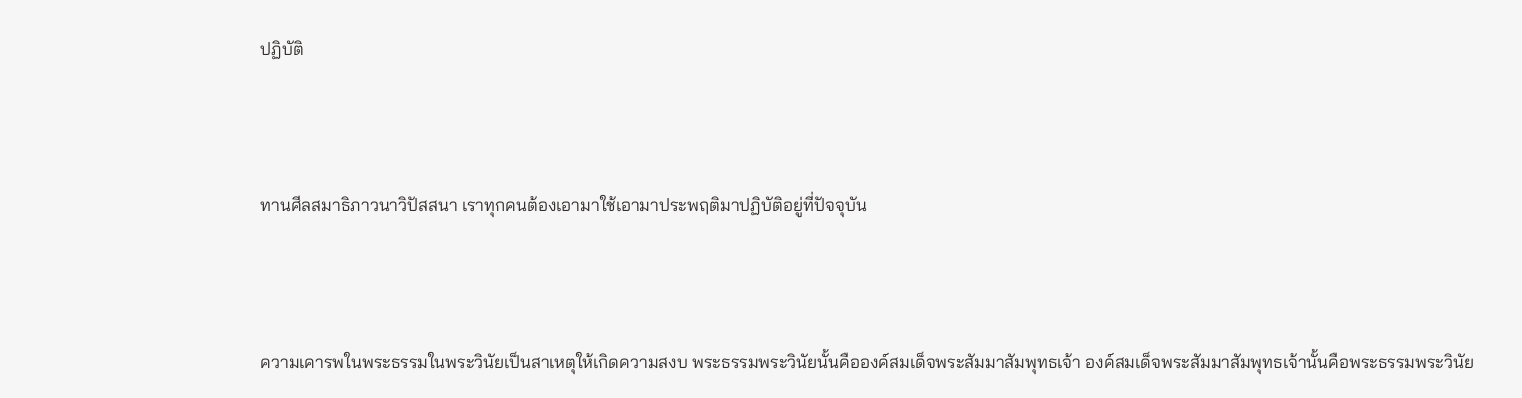ปฏิบัติ



ทานศีลสมาธิภาวนาวิปัสสนา เราทุกคนต้องเอามาใช้เอามาประพฤติมาปฏิบัติอยู่ที่ปัจจุบัน



ความเคารพในพระธรรมในพระวินัยเป็นสาเหตุให้เกิดความสงบ พระธรรมพระวินัยนั้นคือองค์สมเด็จพระสัมมาสัมพุทธเจ้า องค์สมเด็จพระสัมมาสัมพุทธเจ้านั้นคือพระธรรมพระวินัย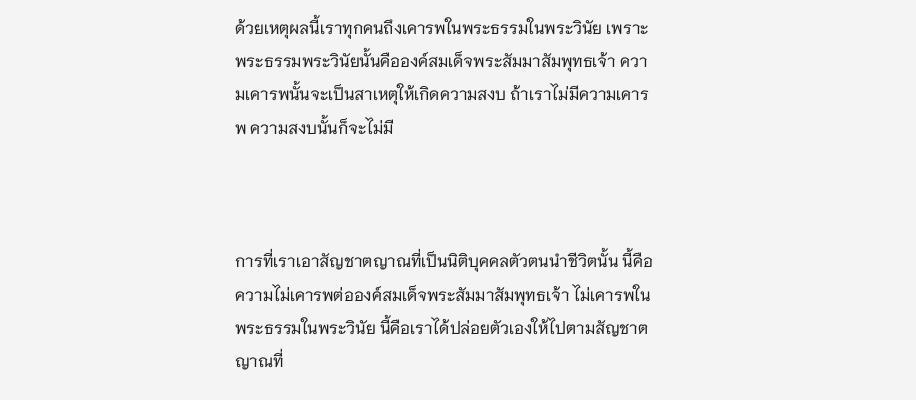ด้วยเหตุผลนี้เราทุกคนถึงเคารพในพระธรรมในพระวินัย เพราะพระธรรมพระวินัยนั้นคือองค์สมเด็จพระสัมมาสัมพุทธเจ้า ความเคารพนั้นจะเป็นสาเหตุให้เกิดความสงบ ถ้าเราไม่มีความเคารพ ความสงบนั้นก็จะไม่มี



การที่เราเอาสัญชาตญาณที่เป็นนิติบุคคลตัวตนนำชีวิตนั้น นี้คือความไม่เคารพต่อองค์สมเด็จพระสัมมาสัมพุทธเจ้า ไม่เคารพในพระธรรมในพระวินัย นี้คือเราได้ปล่อยตัวเองให้ไปตามสัญชาตญาณที่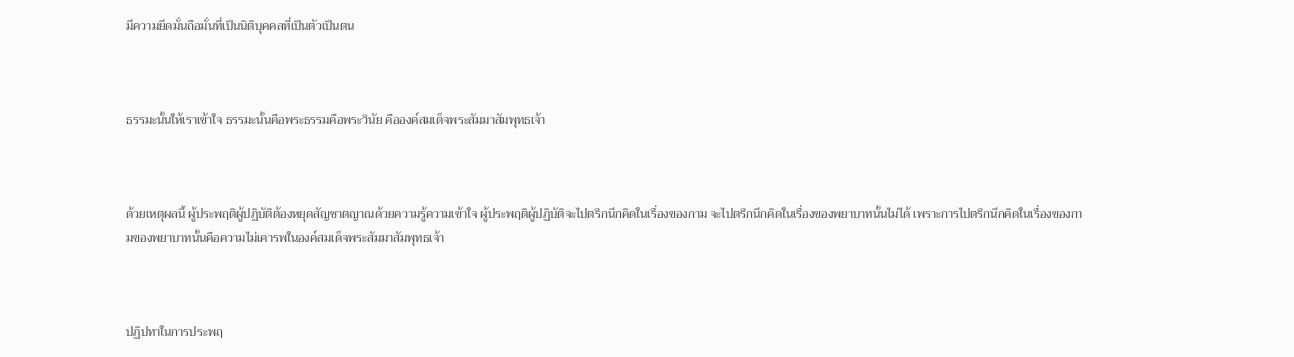มีความยึดมั่นถือมั่นที่เป็นนิติบุคคลที่เป็นตัวเป็นตน



ธรรมะนั้นให้เราเข้าใจ ธรรมะนั้นคือพระธรรมคือพระวินัย คือองค์สมเด็จพระสัมมาสัมพุทธเจ้า



ด้วยเหตุผลนี้ ผู้ประพฤติผู้ปฏิบัติต้องหยุดสัญชาตญาณด้วยความรู้ความเข้าใจ ผู้ประพฤติผู้ปฏิบัติจะไปตรึกนึกคิดในเรื่องของกาม จะไปตรึกนึกคิดในเรื่องของพยาบาทนั้นไม่ได้ เพราะการไปตรึกนึกคิดในเรื่องของกามของพยาบาทนั้นคือความไม่เคารพในองค์สมเด็จพระสัมมาสัมพุทธเจ้า



ปฏิปทาในการประพฤ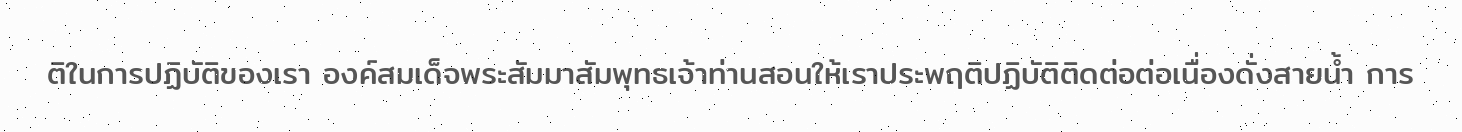ติในการปฏิบัติของเรา องค์สมเด็จพระสัมมาสัมพุทธเจ้าท่านสอนให้เราประพฤติปฏิบัติติดต่อต่อเนื่องดั่งสายน้ำ การ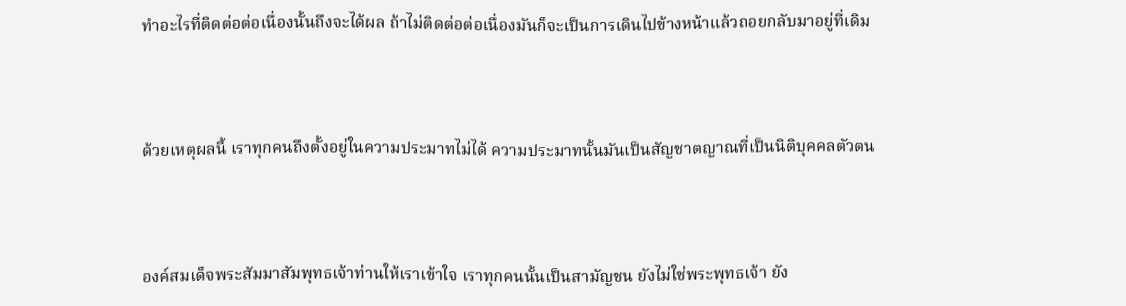ทำอะไรที่ติดต่อต่อเนื่องนั้นถึงจะได้ผล ถ้าไม่ติดต่อต่อเนื่องมันก็จะเป็นการเดินไปข้างหน้าแล้วถอยกลับมาอยู่ที่เดิม



ด้วยเหตุผลนี้ เราทุกคนถึงตั้งอยู่ในความประมาทไม่ได้ ความประมาทนั้นมันเป็นสัญชาตญาณที่เป็นนิติบุคคลตัวตน



องค์สมเด็จพระสัมมาสัมพุทธเจ้าท่านให้เราเข้าใจ เราทุกคนนั้นเป็นสามัญชน ยังไม่ใช่พระพุทธเจ้า ยัง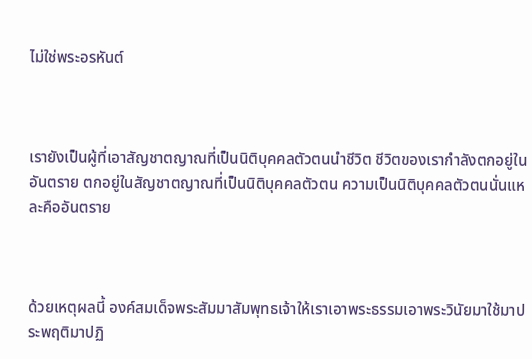ไม่ใช่พระอรหันต์



เรายังเป็นผู้ที่เอาสัญชาตญาณที่เป็นนิติบุคคลตัวตนนำชีวิต ชีวิตของเรากำลังตกอยู่ในอันตราย ตกอยู่ในสัญชาตญาณที่เป็นนิติบุคคลตัวตน ความเป็นนิติบุคคลตัวตนนั่นแหละคืออันตราย



ด้วยเหตุผลนี้ องค์สมเด็จพระสัมมาสัมพุทธเจ้าให้เราเอาพระธรรมเอาพระวินัยมาใช้มาประพฤติมาปฏิ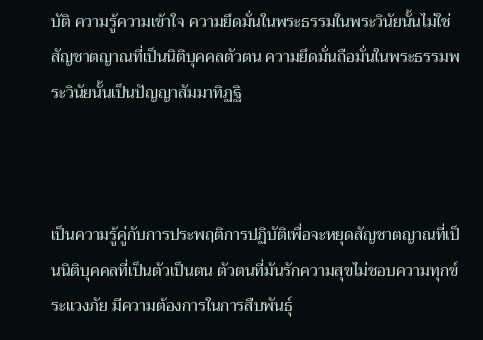บัติ ความรู้ความเข้าใจ ความยึดมั่นในพระธรรมในพระวินัยนั้นไม่ใช่สัญชาตญาณที่เป็นนิติบุคคลตัวตน ความยึดมั่นถือมั่นในพระธรรมพระวินัยนั้นเป็นปัญญาสัมมาทิฏฐิ



เป็นความรู้คู่กับการประพฤติการปฏิบัติเพื่อจะหยุดสัญชาตญาณที่เป็นนิติบุคคลที่เป็นตัวเป็นตน ตัวตนที่มันรักความสุขไม่ชอบความทุกข์ระแวงภัย มีความต้องการในการสืบพันธุ์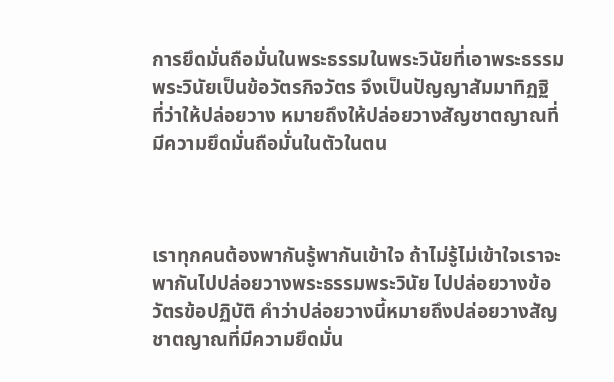การยึดมั่นถือมั่นในพระธรรมในพระวินัยที่เอาพระธรรมพระวินัยเป็นข้อวัตรกิจวัตร จึงเป็นปัญญาสัมมาทิฏฐิ ที่ว่าให้ปล่อยวาง หมายถึงให้ปล่อยวางสัญชาตญาณที่มีความยึดมั่นถือมั่นในตัวในตน



เราทุกคนต้องพากันรู้พากันเข้าใจ ถ้าไม่รู้ไม่เข้าใจเราจะพากันไปปล่อยวางพระธรรมพระวินัย ไปปล่อยวางข้อวัตรข้อปฏิบัติ คำว่าปล่อยวางนี้หมายถึงปล่อยวางสัญชาตญาณที่มีความยึดมั่น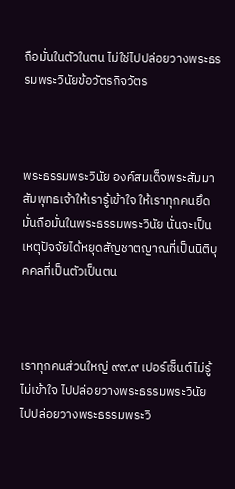ถือมั่นในตัวในตน ไม่ใช่ไปปล่อยวางพระธรรมพระวินัยข้อวัตรกิจวัตร



พระธรรมพระวินัย องค์สมเด็จพระสัมมาสัมพุทธเจ้าให้เรารู้เข้าใจ ให้เราทุกคนยึดมั่นถือมั่นในพระธรรมพระวินัย นั่นจะเป็นเหตุปัจจัยได้หยุดสัญชาตญาณที่เป็นนิติบุคคลที่เป็นตัวเป็นตน



เราทุกคนส่วนใหญ่ ๙๙.๙ เปอร์เซ็นต์ไม่รู้ไม่เข้าใจ ไปปล่อยวางพระธรรมพระวินัย ไปปล่อยวางพระธรรมพระวิ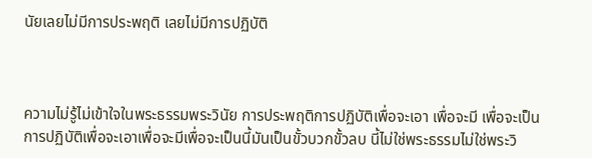นัยเลยไม่มีการประพฤติ เลยไม่มีการปฏิบัติ



ความไม่รู้ไม่เข้าใจในพระธรรมพระวินัย การประพฤติการปฏิบัติเพื่อจะเอา เพื่อจะมี เพื่อจะเป็น การปฏิบัติเพื่อจะเอาเพื่อจะมีเพื่อจะเป็นนี้มันเป็นขั้วบวกขั้วลบ นี้ไม่ใช่พระธรรมไม่ใช่พระวิ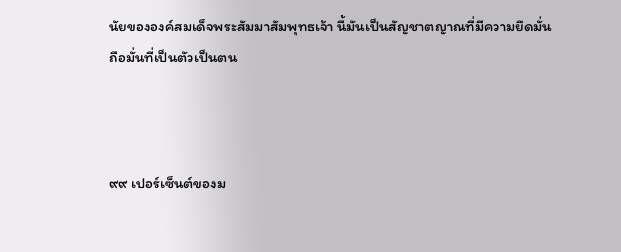นัยขององค์สมเด็จพระสัมมาสัมพุทธเจ้า นี้มันเป็นสัญชาตญาณที่มีความยึดมั่นถือมั่นที่เป็นตัวเป็นตน



๙๙ เปอร์เซ็นต์ของม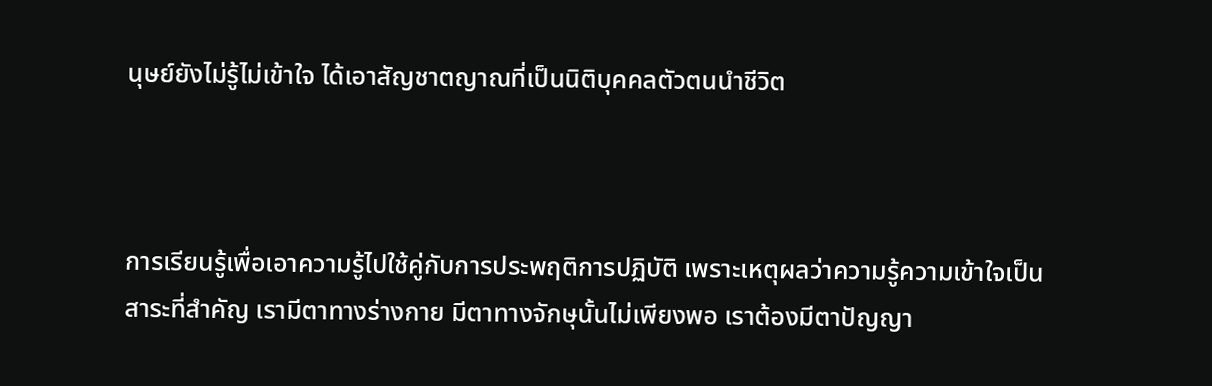นุษย์ยังไม่รู้ไม่เข้าใจ ได้เอาสัญชาตญาณที่เป็นนิติบุคคลตัวตนนำชีวิต



การเรียนรู้เพื่อเอาความรู้ไปใช้คู่กับการประพฤติการปฏิบัติ เพราะเหตุผลว่าความรู้ความเข้าใจเป็นสาระที่สำคัญ เรามีตาทางร่างกาย มีตาทางจักษุนั้นไม่เพียงพอ เราต้องมีตาปัญญา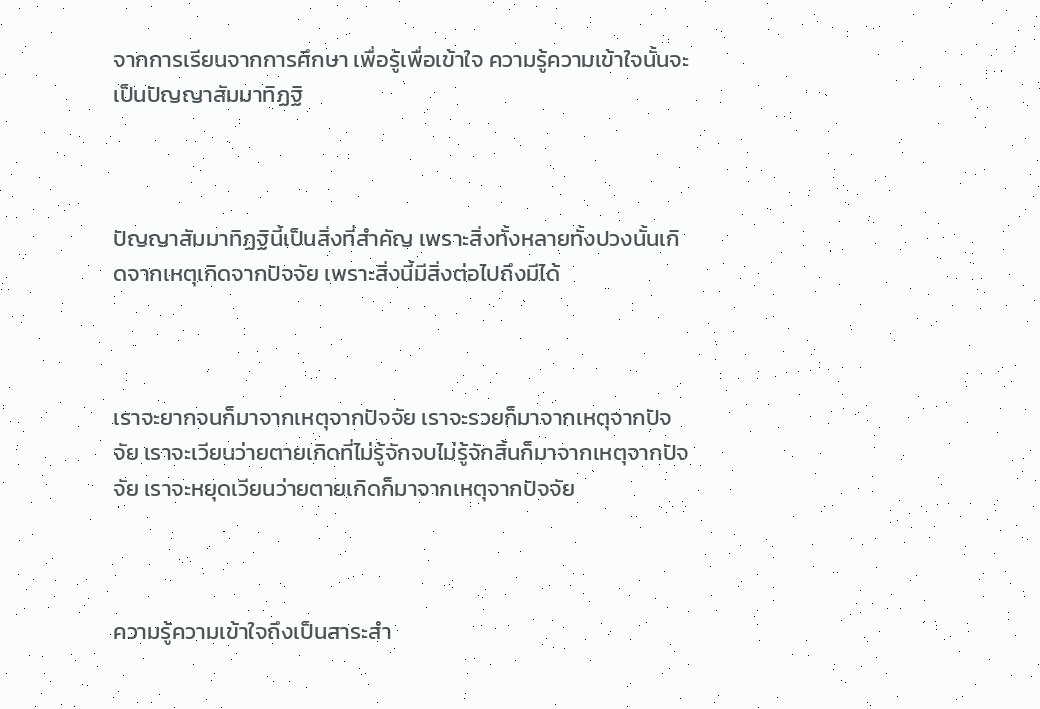จากการเรียนจากการศึกษา เพื่อรู้เพื่อเข้าใจ ความรู้ความเข้าใจนั้นจะเป็นปัญญาสัมมาทิฏฐิ



ปัญญาสัมมาทิฏฐินี้เป็นสิ่งที่สำคัญ เพราะสิ่งทั้งหลายทั้งปวงนั้นเกิดจากเหตุเกิดจากปัจจัย เพราะสิ่งนี้มีสิ่งต่อไปถึงมีได้



เราจะยากจนก็มาจากเหตุจากปัจจัย เราจะรวยก็มาจากเหตุจากปัจจัย เราจะเวียนว่ายตายเกิดที่ไม่รู้จักจบไม่รู้จักสิ้นก็มาจากเหตุจากปัจจัย เราจะหยุดเวียนว่ายตายเกิดก็มาจากเหตุจากปัจจัย



ความรู้ความเข้าใจถึงเป็นสาระสำ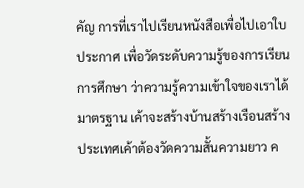คัญ การที่เราไปเรียนหนังสือเพื่อไปเอาใบประกาศ เพื่อวัดระดับความรู้ของการเรียนการศึกษา ว่าความรู้ความเข้าใจของเราได้มาตรฐาน เค้าจะสร้างบ้านสร้างเรือนสร้างประเทศเค้าต้องวัดความสั้นความยาว ค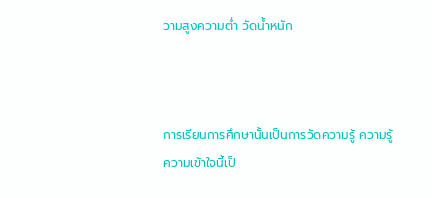วามสูงความต่ำ วัดน้ำหนัก



การเรียนการศึกษานั้นเป็นการวัดความรู้ ความรู้ความเข้าใจนี้เป็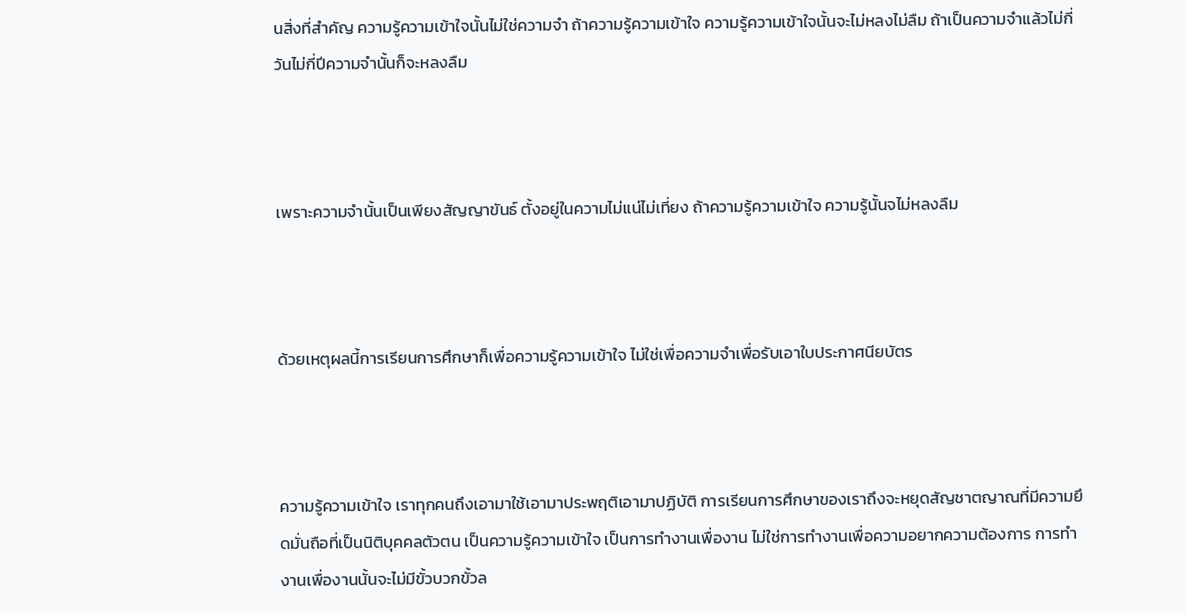นสิ่งที่สำคัญ ความรู้ความเข้าใจนั้นไม่ใช่ความจำ ถ้าความรู้ความเข้าใจ ความรู้ความเข้าใจนั้นจะไม่หลงไม่ลืม ถ้าเป็นความจำแล้วไม่กี่วันไม่กี่ปีความจำนั้นก็จะหลงลืม



เพราะความจำนั้นเป็นเพียงสัญญาขันธ์ ตั้งอยู่ในความไม่แน่ไม่เที่ยง ถ้าความรู้ความเข้าใจ ความรู้นั้นจไม่หลงลืม



ด้วยเหตุผลนี้การเรียนการศึกษาก็เพื่อความรู้ความเข้าใจ ไม่ใช่เพื่อความจำเพื่อรับเอาใบประกาศนียบัตร



ความรู้ความเข้าใจ เราทุกคนถึงเอามาใช้เอามาประพฤติเอามาปฏิบัติ การเรียนการศึกษาของเราถึงจะหยุดสัญชาตญาณที่มีความยึดมั่นถือที่เป็นนิติบุคคลตัวตน เป็นความรู้ความเข้าใจ เป็นการทำงานเพื่องาน ไม่ใช่การทำงานเพื่อความอยากความต้องการ การทำงานเพื่องานนั้นจะไม่มีขั้วบวกขั้วล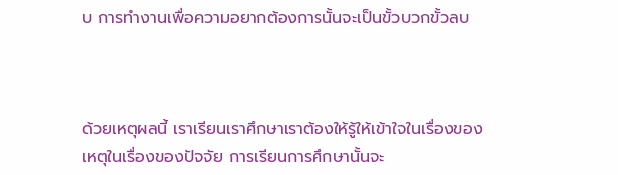บ การทำงานเพื่อความอยากต้องการนั้นจะเป็นขั้วบวกขั้วลบ



ด้วยเหตุผลนี้ เราเรียนเราศึกษาเราต้องให้รู้ให้เข้าใจในเรื่องของเหตุในเรื่องของปัจจัย การเรียนการศึกษานั้นจะ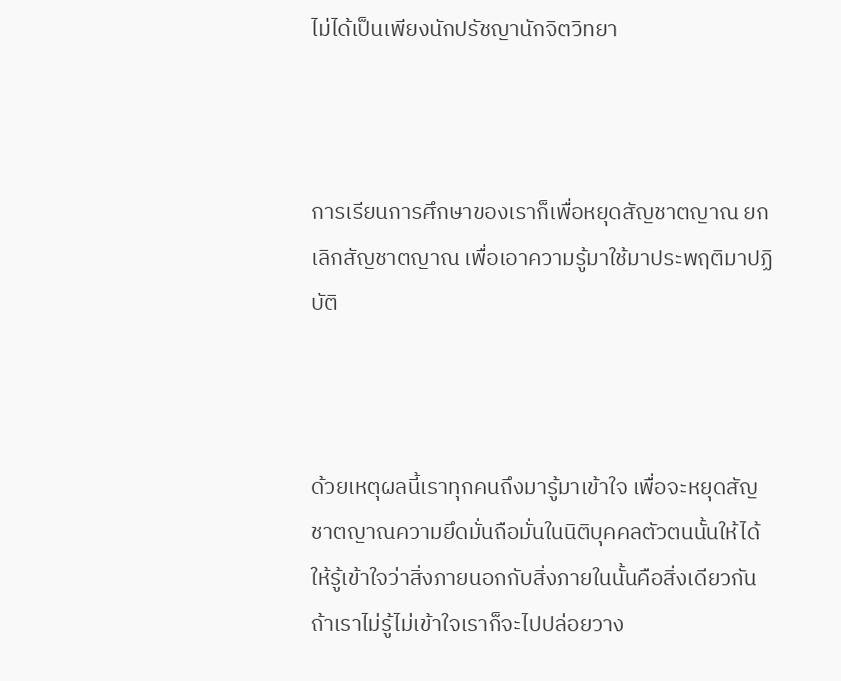ไม่ได้เป็นเพียงนักปรัชญานักจิตวิทยา



การเรียนการศึกษาของเราก็เพื่อหยุดสัญชาตญาณ ยกเลิกสัญชาตญาณ เพื่อเอาความรู้มาใช้มาประพฤติมาปฏิบัติ



ด้วยเหตุผลนี้เราทุกคนถึงมารู้มาเข้าใจ เพื่อจะหยุดสัญชาตญาณความยึดมั่นถือมั่นในนิติบุคคลตัวตนนั้นให้ได้ ให้รู้เข้าใจว่าสิ่งภายนอกกับสิ่งภายในนั้นคือสิ่งเดียวกัน ถ้าเราไม่รู้ไม่เข้าใจเราก็จะไปปล่อยวาง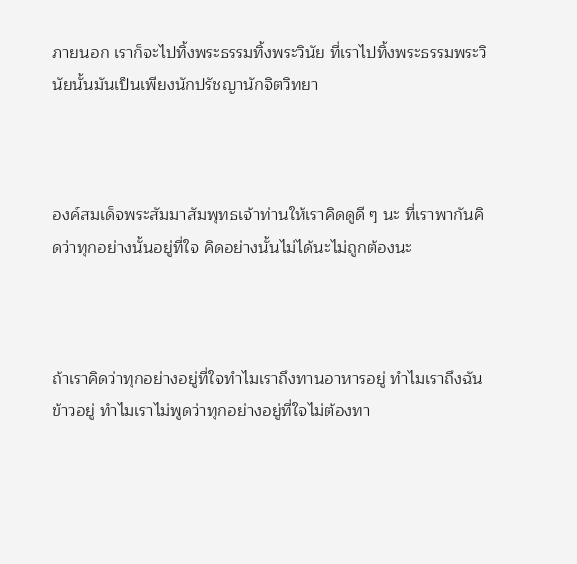ภายนอก เราก็จะไปทิ้งพระธรรมทิ้งพระวินัย ที่เราไปทิ้งพระธรรมพระวินัยนั้นมันเป็นเพียงนักปรัชญานักจิตวิทยา



องค์สมเด็จพระสัมมาสัมพุทธเจ้าท่านให้เราคิดดูดี ๆ นะ ที่เราพากันคิดว่าทุกอย่างนั้นอยู่ที่ใจ คิดอย่างนั้นไม่ได้นะไม่ถูกต้องนะ



ถ้าเราคิดว่าทุกอย่างอยู่ที่ใจทำไมเราถึงทานอาหารอยู่ ทำไมเราถึงฉันข้าวอยู่ ทำไมเราไม่พูดว่าทุกอย่างอยู่ที่ใจไม่ต้องทา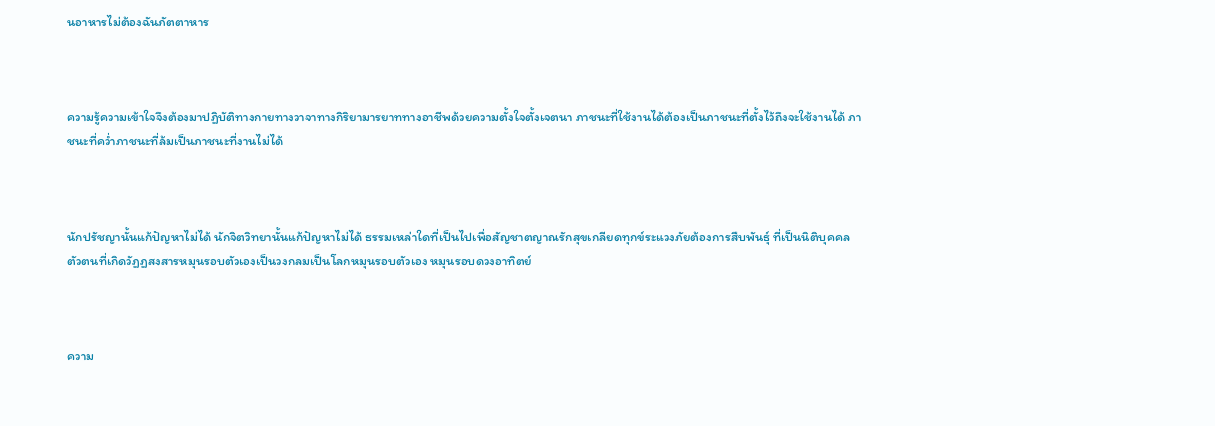นอาหารไม่ต้องฉันภัตตาหาร



ความรู้ความเข้าใจจึงต้องมาปฏิบัติทางกายทางวาจาทางกิริยามารยาททางอาชีพด้วยความตั้งใจตั้งเจตนา ภาชนะที่ใช้งานได้ต้องเป็นภาชนะที่ตั้งไว้ถึงจะใช้งานได้ ภาชนะที่คว่ำภาชนะที่ล้มเป็นภาชนะที่งานไม่ได้



นักปรัชญานั้นแก้ปัญหาไม่ได้ นักจิตวิทยานั้นแก้ปัญหาไม่ได้ ธรรมเหล่าใดที่เป็นไปเพื่อสัญชาตญาณรักสุขเกลียดทุกข์ระแวงภัยต้องการสืบพันธุ์ ที่เป็นนิติบุคคลตัวตนที่เกิดวัฏฏสงสารหมุนรอบตัวเองเป็นวงกลมเป็นโลกหมุนรอบตัวเอง หมุนรอบดวงอาทิตย์



ความ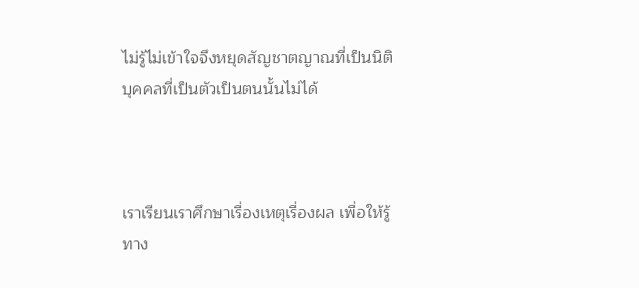ไม่รู้ไม่เข้าใจจึงหยุดสัญชาตญาณที่เป็นนิติบุคคลที่เป็นตัวเป็นตนนั้นไม่ได้



เราเรียนเราศึกษาเรื่องเหตุเรื่องผล เพื่อให้รู้ทาง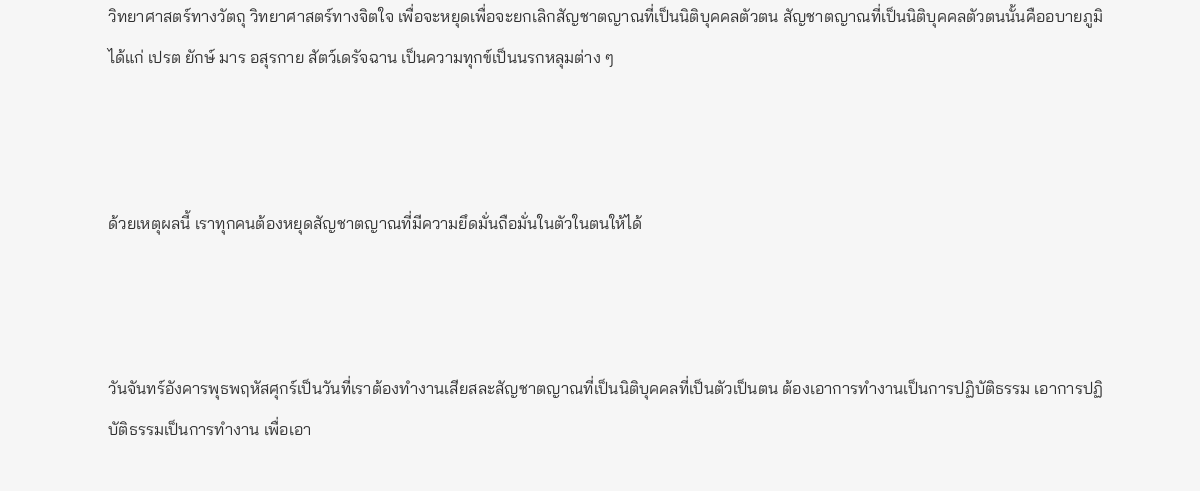วิทยาศาสตร์ทางวัตถุ วิทยาศาสตร์ทางจิตใจ เพื่อจะหยุดเพื่อจะยกเลิกสัญชาตญาณที่เป็นนิติบุคคลตัวตน สัญชาตญาณที่เป็นนิติบุคคลตัวตนนั้นคืออบายภูมิ ได้แก่ เปรต ยักษ์ มาร อสุรกาย สัตว์เดรัจฉาน เป็นความทุกข์เป็นนรกหลุมต่าง ๆ



ด้วยเหตุผลนี้ เราทุกคนต้องหยุดสัญชาตญาณที่มีความยึดมั่นถือมั่นในตัวในตนให้ได้



วันจันทร์อังคารพุธพฤหัสศุกร์เป็นวันที่เราต้องทำงานเสียสละสัญชาตญาณที่เป็นนิติบุคคลที่เป็นตัวเป็นตน ต้องเอาการทำงานเป็นการปฏิบัติธรรม เอาการปฏิบัติธรรมเป็นการทำงาน เพื่อเอา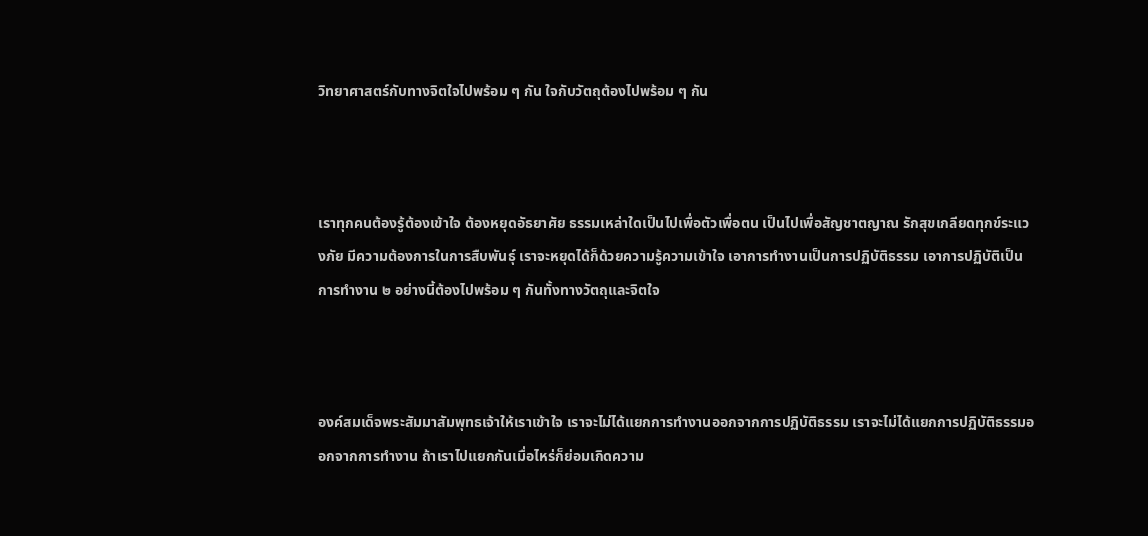วิทยาศาสตร์กับทางจิตใจไปพร้อม ๆ กัน ใจกับวัตถุต้องไปพร้อม ๆ กัน



เราทุกคนต้องรู้ต้องเข้าใจ ต้องหยุดอัธยาศัย ธรรมเหล่าใดเป็นไปเพื่อตัวเพื่อตน เป็นไปเพื่อสัญชาตญาณ รักสุขเกลียดทุกข์ระแวงภัย มีความต้องการในการสืบพันธุ์ เราจะหยุดได้ก็ด้วยความรู้ความเข้าใจ เอาการทำงานเป็นการปฏิบัติธรรม เอาการปฏิบัติเป็นการทำงาน ๒ อย่างนี้ต้องไปพร้อม ๆ กันทั้งทางวัตถุและจิตใจ



องค์สมเด็จพระสัมมาสัมพุทธเจ้าให้เราเข้าใจ เราจะไม่ได้แยกการทำงานออกจากการปฏิบัติธรรม เราจะไม่ได้แยกการปฏิบัติธรรมออกจากการทำงาน ถ้าเราไปแยกกันเมื่อไหร่ก็ย่อมเกิดความ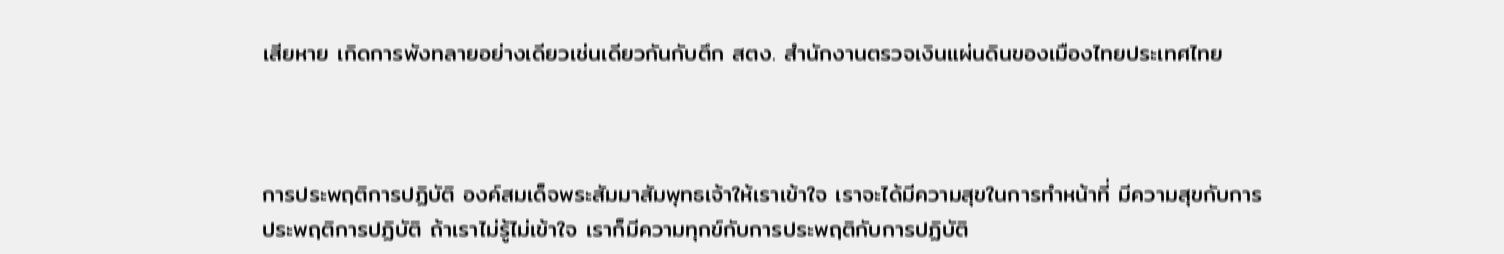เสียหาย เกิดการพังทลายอย่างเดียวเช่นเดียวกันกับตึก สตง. สำนักงานตรวจเงินแผ่นดินของเมืองไทยประเทศไทย



การประพฤติการปฏิบัติ องค์สมเด็จพระสัมมาสัมพุทธเจ้าให้เราเข้าใจ เราจะได้มีความสุขในการทำหน้าที่ มีความสุขกับการประพฤติการปฏิบัติ ถ้าเราไม่รู้ไม่เข้าใจ เราก็มีความทุกข์กับการประพฤติกับการปฏิบัติ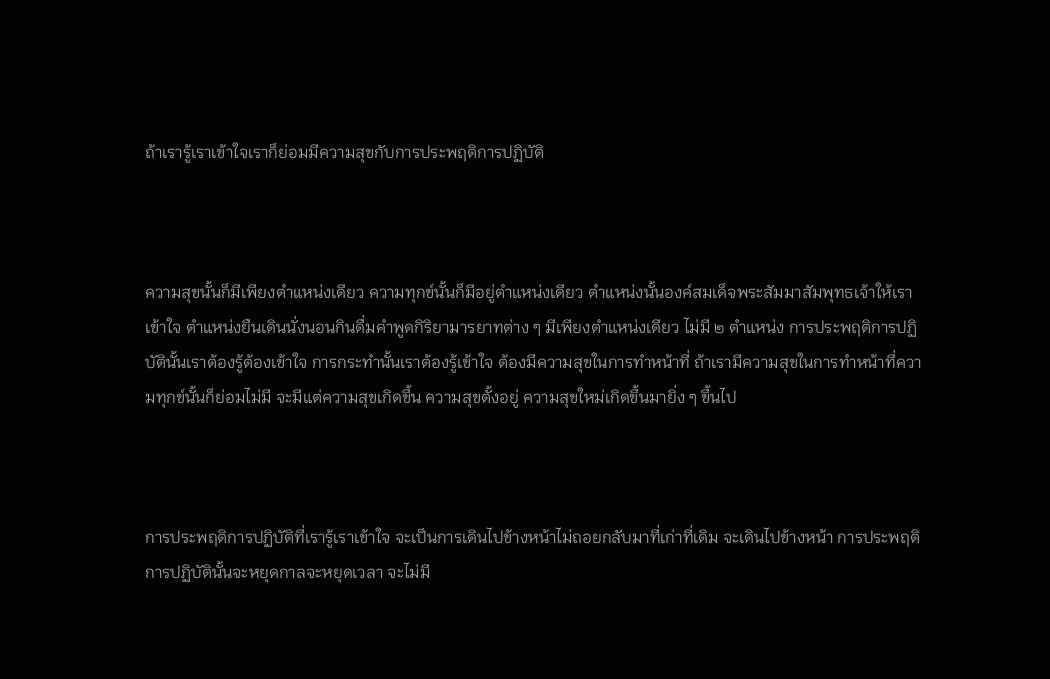ถ้าเรารู้เราเข้าใจเราก็ย่อมมีความสุขกับการประพฤติการปฏิบัติ



ความสุขนั้นก็มีเพียงตำแหน่งเดียว ความทุกข์นั้นก็มีอยู่ตำแหน่งเดียว ตำแหน่งนั้นองค์สมเด็จพระสัมมาสัมพุทธเจ้าให้เราเข้าใจ ตำแหน่งยืนเดินนั่งนอนกินดื่มคำพูดกิริยามารยาทต่าง ๆ มีเพียงตำแหน่งเดียว ไม่มี ๒ ตำแหน่ง การประพฤติการปฏิบัตินั้นเราต้องรู้ต้องเข้าใจ การกระทำนั้นเราต้องรู้เข้าใจ ต้องมีความสุขในการทำหน้าที่ ถ้าเรามีความสุขในการทำหน้าที่ความทุกข์นั้นก็ย่อมไม่มี จะมีแต่ความสุขเกิดขึ้น ความสุขตั้งอยู่ ความสุขใหม่เกิดขึ้นมายิ่ง ๆ ขึ้นไป



การประพฤติการปฏิบัติที่เรารู้เราเข้าใจ จะเป็นการเดินไปข้างหน้าไม่ถอยกลับมาที่เก่าที่เดิม จะเดินไปข้างหน้า การประพฤติการปฏิบัตินั้นจะหยุดกาลจะหยุดเวลา จะไม่มี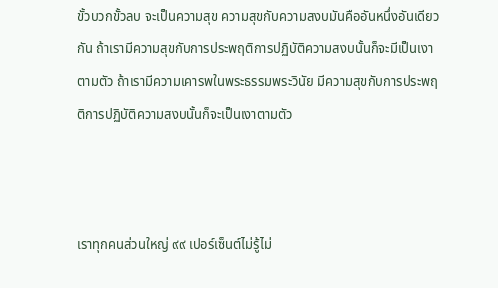ขั้วบวกขั้วลบ จะเป็นความสุข ความสุขกับความสงบมันคืออันหนึ่งอันเดียวกัน ถ้าเรามีความสุขกับการประพฤติการปฏิบัติความสงบนั้นก็จะมีเป็นเงาตามตัว ถ้าเรามีความเคารพในพระธรรมพระวินัย มีความสุขกับการประพฤติการปฏิบัติความสงบนั้นก็จะเป็นเงาตามตัว



เราทุกคนส่วนใหญ่ ๙๙ เปอร์เซ็นต์ไม่รู้ไม่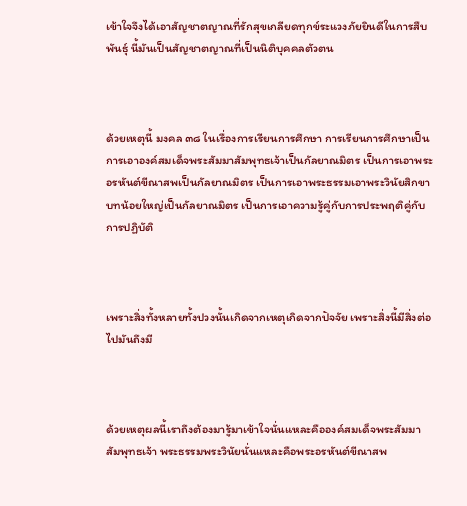เข้าใจจึงได้เอาสัญชาตญาณที่รักสุขเกลียดทุกข์ระแวงภัยยินดีในการสืบพันธุ์ นี้มันเป็นสัญชาตญาณที่เป็นนิติบุคคลตัวตน



ด้วยเหตุนี้ มงคล ๓๘ ในเรื่องการเรียนการศึกษา การเรียนการศึกษาเป็นการเอาองค์สมเด็จพระสัมมาสัมพุทธเจ้าเป็นกัลยาณมิตร เป็นการเอาพระอรหันต์ขีณาสพเป็นกัลยาณมิตร เป็นการเอาพระธรรมเอาพระวินัยสิกขาบทน้อยใหญ่เป็นกัลยาณมิตร เป็นการเอาความรู้คู่กับการประพฤติคู่กับการปฏิบัติ



เพราะสิ่งทั้งหลายทั้งปวงนั้นเกิดจากเหตุเกิดจากปัจจัย เพราะสิ่งนี้มีสิ่งต่อไปมันถึงมี



ด้วยเหตุผลนี้เราถึงต้องมารู้มาเข้าใจนั่นแหละคือองค์สมเด็จพระสัมมาสัมพุทธเจ้า พระธรรมพระวินัยนั่นแหละคือพระอรหันต์ขีณาสพ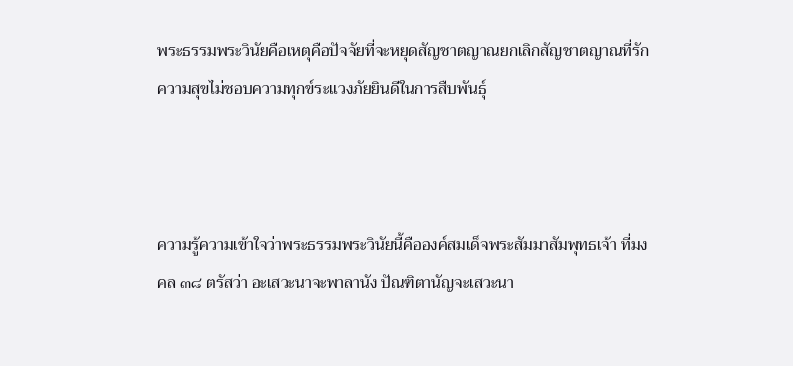พระธรรมพระวินัยคือเหตุคือปัจจัยที่จะหยุดสัญชาตญาณยกเลิกสัญชาตญาณที่รักความสุขไม่ชอบความทุกข์ระแวงภัยยินดีในการสืบพันธุ์



ความรู้ความเข้าใจว่าพระธรรมพระวินัยนี้คือองค์สมเด็จพระสัมมาสัมพุทธเจ้า ที่มงคล ๓๘ ตรัสว่า อะเสวะนาจะพาลานัง ปัณฑิตานัญจะเสวะนา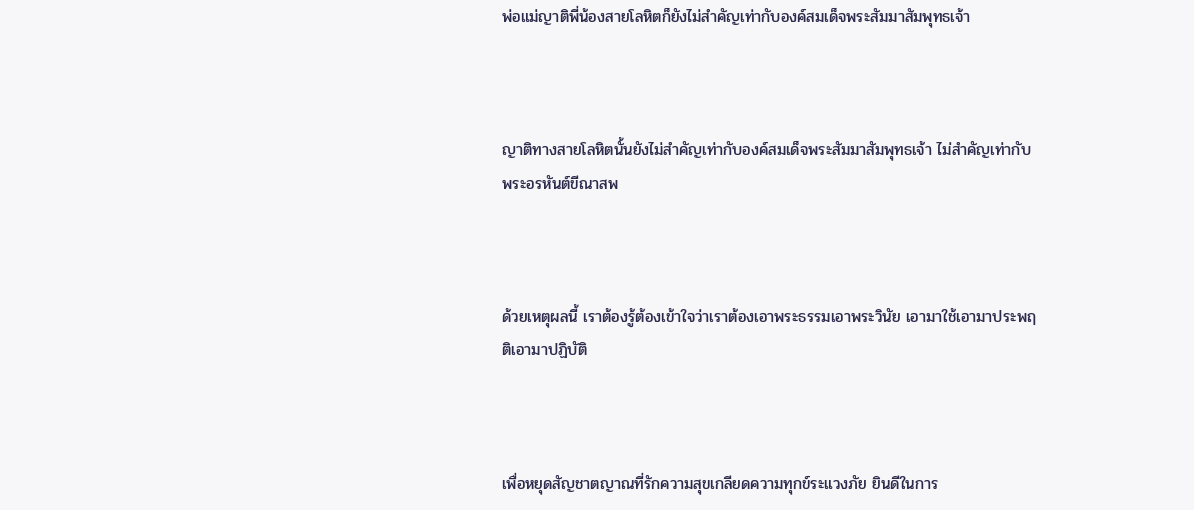พ่อแม่ญาติพี่น้องสายโลหิตก็ยังไม่สำคัญเท่ากับองค์สมเด็จพระสัมมาสัมพุทธเจ้า



ญาติทางสายโลหิตนั้นยังไม่สำคัญเท่ากับองค์สมเด็จพระสัมมาสัมพุทธเจ้า ไม่สำคัญเท่ากับพระอรหันต์ขีณาสพ



ด้วยเหตุผลนี้ เราต้องรู้ต้องเข้าใจว่าเราต้องเอาพระธรรมเอาพระวินัย เอามาใช้เอามาประพฤติเอามาปฏิบัติ



เพื่อหยุดสัญชาตญาณที่รักความสุขเกลียดความทุกข์ระแวงภัย ยินดีในการ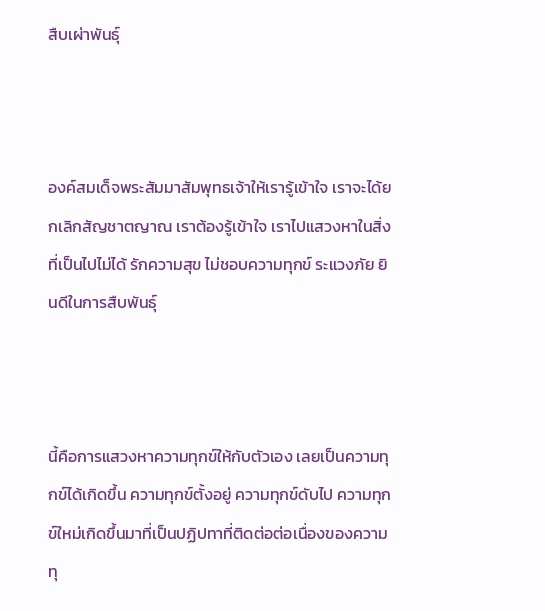สืบเผ่าพันธุ์



องค์สมเด็จพระสัมมาสัมพุทธเจ้าให้เรารู้เข้าใจ เราจะได้ยกเลิกสัญชาตญาณ เราต้องรู้เข้าใจ เราไปแสวงหาในสิ่งที่เป็นไปไม่ได้ รักความสุข ไม่ชอบความทุกข์ ระแวงภัย ยินดีในการสืบพันธุ์



นี้คือการแสวงหาความทุกข์ให้กับตัวเอง เลยเป็นความทุกข์ได้เกิดขึ้น ความทุกข์ตั้งอยู่ ความทุกข์ดับไป ความทุกข์ใหม่เกิดขึ้นมาที่เป็นปฏิปทาที่ติดต่อต่อเนื่องของความทุ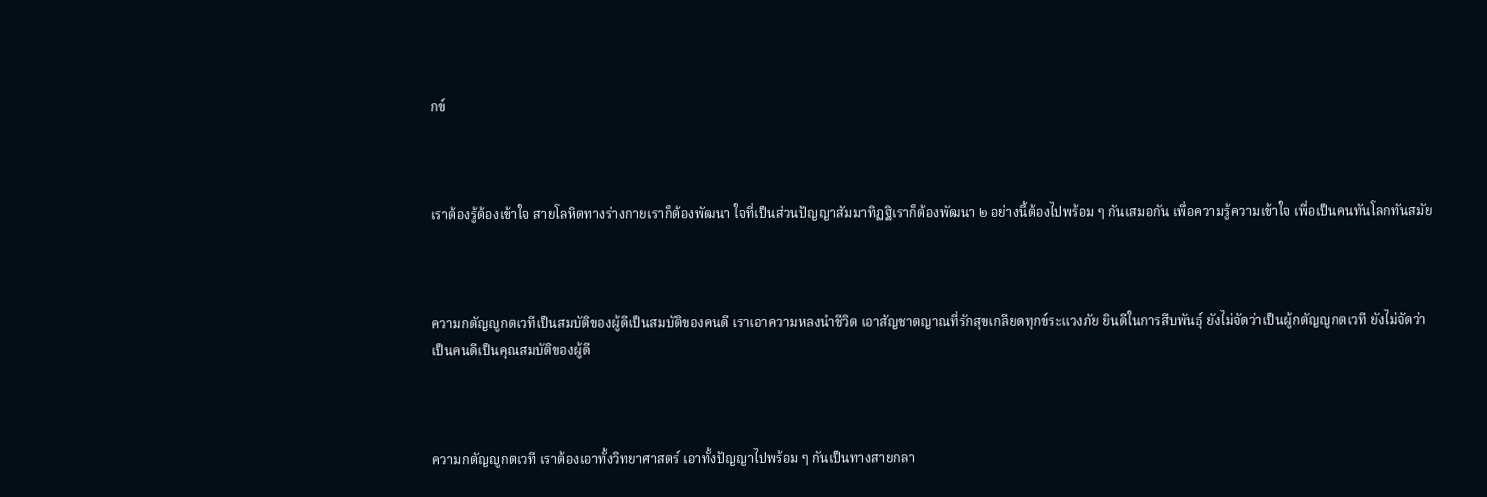กข์



เราต้องรู้ต้องเข้าใจ สายโลหิตทางร่างกายเราก็ต้องพัฒนา ใจที่เป็นส่วนปัญญาสัมมาทิฏฐิเราก็ต้องพัฒนา ๒ อย่างนี้ต้องไปพร้อม ๆ กันเสมอกัน เพื่อความรู้ความเข้าใจ เพื่อเป็นคนทันโลกทันสมัย



ความกตัญญูกตเวทีเป็นสมบัติของผู้ดีเป็นสมบัติของคนดี เราเอาความหลงนำชีวิต เอาสัญชาตญาณที่รักสุขเกลียดทุกข์ระแวงภัย ยินดีในการสืบพันธุ์ ยังไม่จัดว่าเป็นผู้กตัญญูกตเวที ยังไม่จัดว่าเป็นคนดีเป็นคุณสมบัติของผู้ดี



ความกตัญญูกตเวที เราต้องเอาทั้งวิทยาศาสตร์ เอาทั้งปัญญาไปพร้อม ๆ กันเป็นทางสายกลา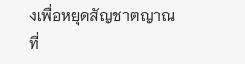งเพื่อหยุดสัญชาตญาณที่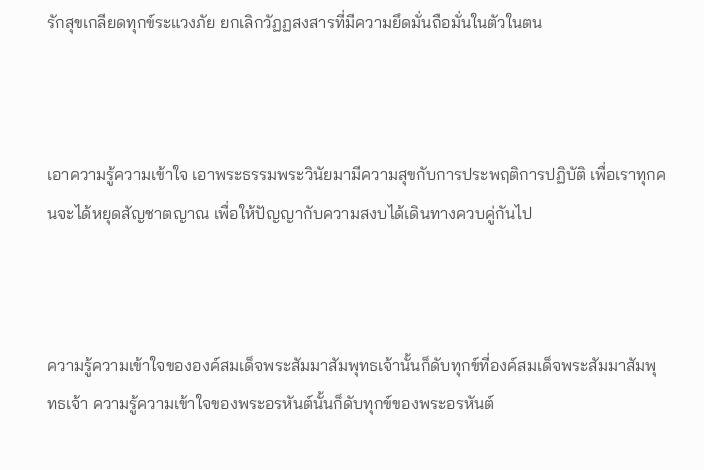รักสุขเกลียดทุกข์ระแวงภัย ยกเลิกวัฏฏสงสารที่มีความยึดมั่นถือมั่นในตัวในตน



เอาความรู้ความเข้าใจ เอาพระธรรมพระวินัยมามีความสุขกับการประพฤติการปฏิบัติ เพื่อเราทุกคนจะได้หยุดสัญชาตญาณ เพื่อให้ปัญญากับความสงบได้เดินทางควบคู่กันไป



ความรู้ความเข้าใจขององค์สมเด็จพระสัมมาสัมพุทธเจ้านั้นก็ดับทุกข์ที่องค์สมเด็จพระสัมมาสัมพุทธเจ้า ความรู้ความเข้าใจของพระอรหันต์นั้นก็ดับทุกข์ของพระอรหันต์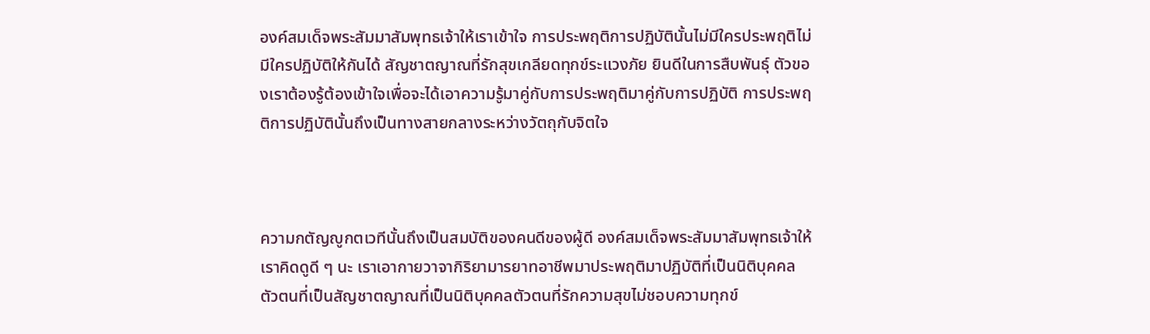องค์สมเด็จพระสัมมาสัมพุทธเจ้าให้เราเข้าใจ การประพฤติการปฏิบัตินั้นไม่มีใครประพฤติไม่มีใครปฏิบัติให้กันได้ สัญชาตญาณที่รักสุขเกลียดทุกข์ระแวงภัย ยินดีในการสืบพันธุ์ ตัวของเราต้องรู้ต้องเข้าใจเพื่อจะได้เอาความรู้มาคู่กับการประพฤติมาคู่กับการปฏิบัติ การประพฤติการปฏิบัตินั้นถึงเป็นทางสายกลางระหว่างวัตถุกับจิตใจ



ความกตัญญูกตเวทีนั้นถึงเป็นสมบัติของคนดีของผู้ดี องค์สมเด็จพระสัมมาสัมพุทธเจ้าให้เราคิดดูดี ๆ นะ เราเอากายวาจากิริยามารยาทอาชีพมาประพฤติมาปฏิบัติที่เป็นนิติบุคคลตัวตนที่เป็นสัญชาตญาณที่เป็นนิติบุคคลตัวตนที่รักความสุขไม่ชอบความทุกข์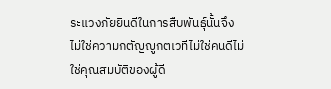ระแวงภัยยินดีในการสืบพันธุ์นั้นจึงไม่ใช่ความกตัญญูกตเวทีไม่ใช่คนดีไม่ใช่คุณสมบัติของผู้ดี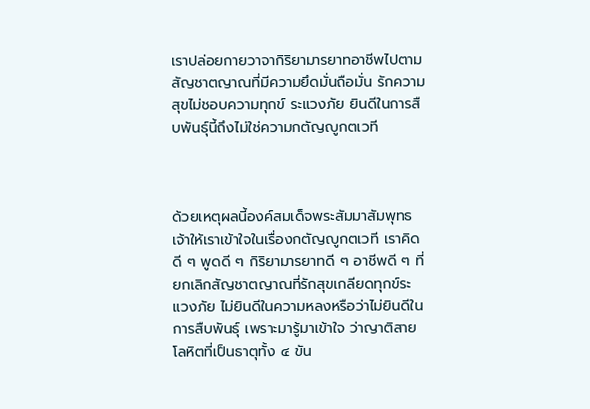เราปล่อยกายวาจากิริยามารยาทอาชีพไปตามสัญชาตญาณที่มีความยึดมั่นถือมั่น รักความสุขไม่ชอบความทุกข์ ระแวงภัย ยินดีในการสืบพันธุ์นี้ถึงไม่ใช่ความกตัญญูกตเวที



ด้วยเหตุผลนี้องค์สมเด็จพระสัมมาสัมพุทธเจ้าให้เราเข้าใจในเรื่องกตัญญูกตเวที เราคิดดี ๆ พูดดี ๆ กิริยามารยาทดี ๆ อาชีพดี ๆ ที่ยกเลิกสัญชาตญาณที่รักสุขเกลียดทุกข์ระแวงภัย ไม่ยินดีในความหลงหรือว่าไม่ยินดีในการสืบพันธุ์ เพราะมารู้มาเข้าใจ ว่าญาติสายโลหิตที่เป็นธาตุทั้ง ๔ ขัน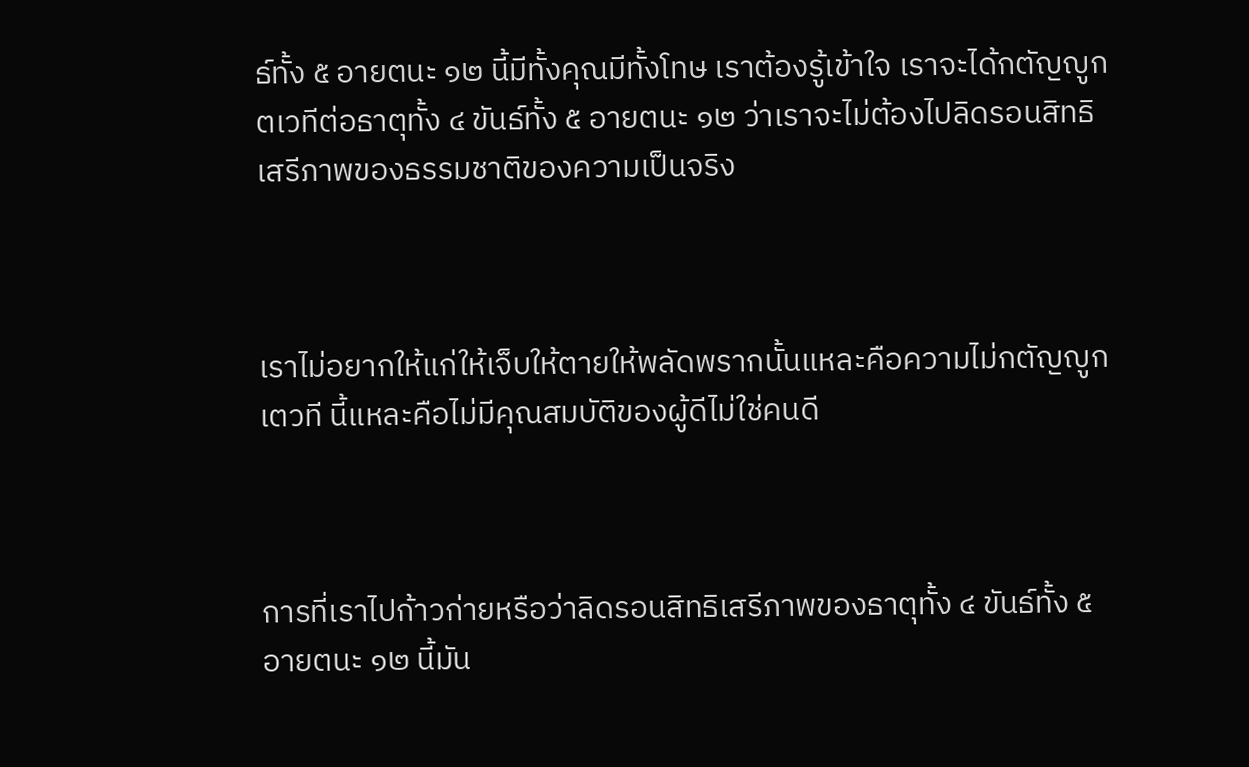ธ์ทั้ง ๕ อายตนะ ๑๒ นี้มีทั้งคุณมีทั้งโทษ เราต้องรู้เข้าใจ เราจะได้กตัญญูกตเวทีต่อธาตุทั้ง ๔ ขันธ์ทั้ง ๕ อายตนะ ๑๒ ว่าเราจะไม่ต้องไปลิดรอนสิทธิเสรีภาพของธรรมชาติของความเป็นจริง



เราไม่อยากให้แก่ให้เจ็บให้ตายให้พลัดพรากนั้นแหละคือความไม่กตัญญูกเตวที นี้แหละคือไม่มีคุณสมบัติของผู้ดีไม่ใช่คนดี



การที่เราไปก้าวก่ายหรือว่าลิดรอนสิทธิเสรีภาพของธาตุทั้ง ๔ ขันธ์ทั้ง ๕ อายตนะ ๑๒ นี้มัน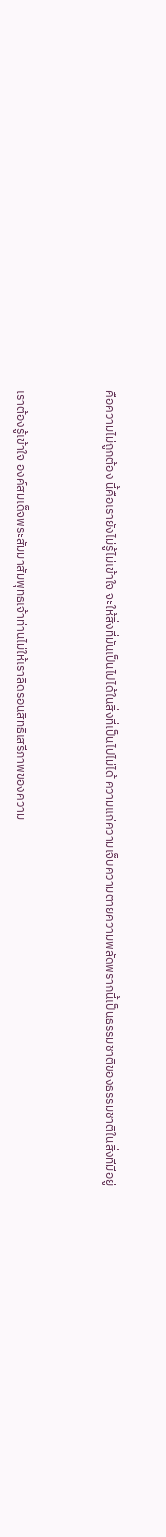คือความไม่ถูกต้อง นี้คือเรายังไม่รู้ไม่เข้าใจ จะให้สิ่งที่มันเป็นไปได้ในสิ่งที่เป็นไปไม่ได้ ความแก่ความเจ็บความตายความพลัดพรากนี้เป็นธรรมชาติของธรรมชาติในสิ่งทีมีอยู่



เราต้องรู้เข้าใจ องค์สมเด็จพระสัมมาสัมพุทธเจ้าท่านไม่ให้เราลิดรอนสิทธิเสรีภาพของความ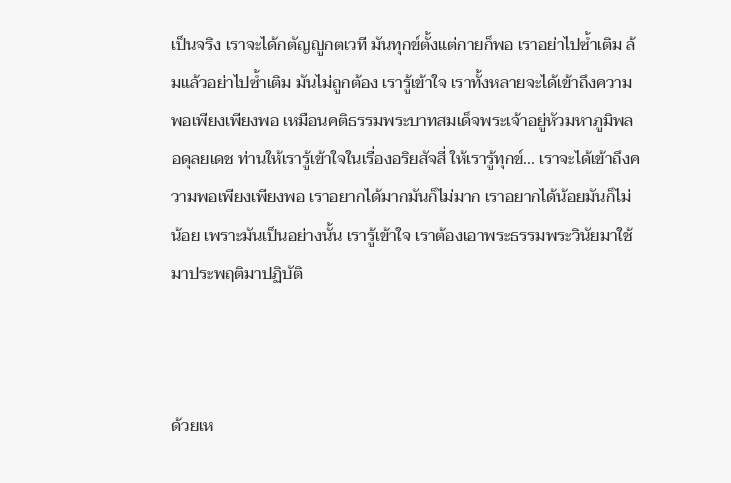เป็นจริง เราจะได้กตัญญูกตเวที มันทุกข์ตั้งแต่กายก็พอ เราอย่าไปซ้ำเติม ล้มแล้วอย่าไปซ้ำเติม มันไม่ถูกต้อง เรารู้เข้าใจ เราทั้งหลายจะได้เข้าถึงความพอเพียงเพียงพอ เหมือนคติธรรมพระบาทสมเด็จพระเจ้าอยู่หัวมหาภูมิพลอดุลยเดช ท่านให้เรารู้เข้าใจในเรื่องอริยสัจสี่ ให้เรารู้ทุกข์... เราจะได้เข้าถึงความพอเพียงเพียงพอ เราอยากได้มากมันก็ไม่มาก เราอยากได้น้อยมันก็ไม่น้อย เพราะมันเป็นอย่างนั้น เรารู้เข้าใจ เราต้องเอาพระธรรมพระวินัยมาใช้มาประพฤติมาปฏิบัติ



ด้วยเห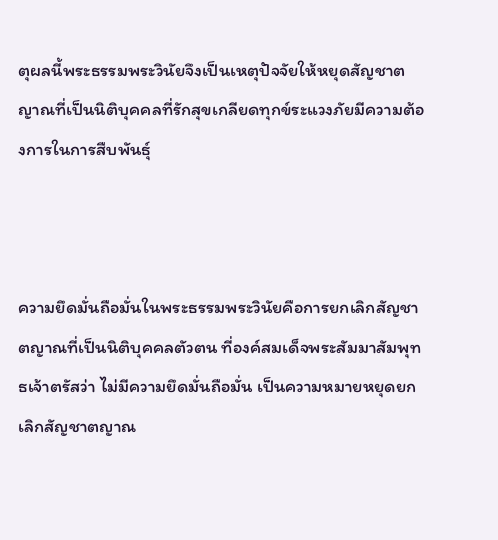ตุผลนี้พระธรรมพระวินัยจึงเป็นเหตุปัจจัยให้หยุดสัญชาตญาณที่เป็นนิติบุคคลที่รักสุขเกลียดทุกข์ระแวงภัยมีความต้องการในการสืบพันธุ์



ความยึดมั่นถือมั่นในพระธรรมพระวินัยคือการยกเลิกสัญชาตญาณที่เป็นนิติบุคคลตัวตน ที่องค์สมเด็จพระสัมมาสัมพุทธเจ้าตรัสว่า ไม่มีความยึดมั่นถือมั่น เป็นความหมายหยุดยกเลิกสัญชาตญาณ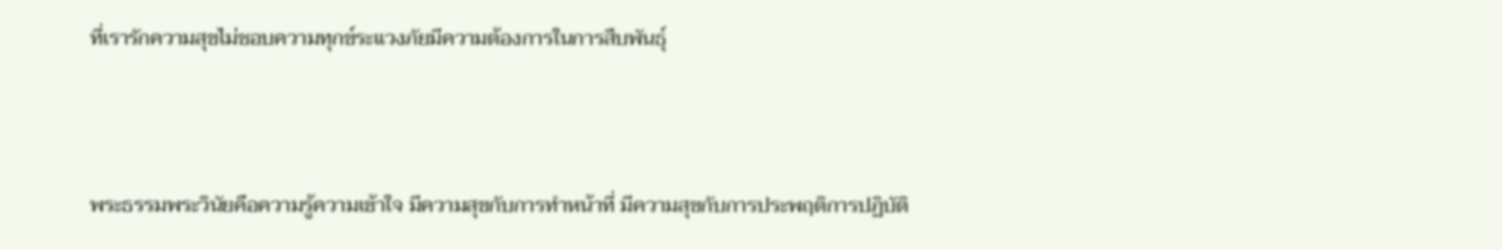ที่เรารักความสุขไม่ชอบความทุกข์ระแวงภัยมีความต้องการในการสืบพันธุ์



พระธรรมพระวินัยคือความรู้ความเข้าใจ มีความสุขกับการทำหน้าที่ มีความสุขกับการประพฤติการปฏิบัติ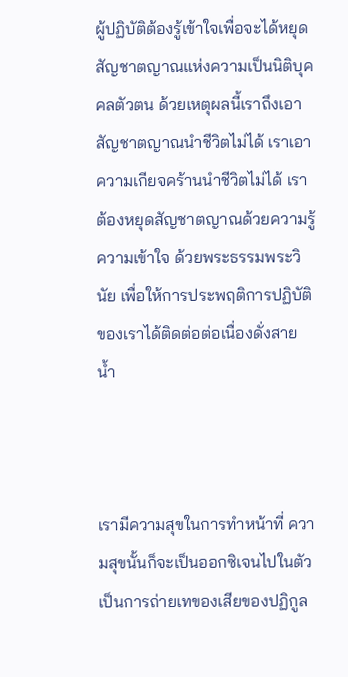ผู้ปฏิบัติต้องรู้เข้าใจเพื่อจะได้หยุดสัญชาตญาณแห่งความเป็นนิติบุคคลตัวตน ด้วยเหตุผลนี้เราถึงเอาสัญชาตญาณนำชีวิตไม่ได้ เราเอาความเกียจคร้านนำชีวิตไม่ได้ เราต้องหยุดสัญชาตญาณด้วยความรู้ความเข้าใจ ด้วยพระธรรมพระวินัย เพื่อให้การประพฤติการปฏิบัติของเราได้ติดต่อต่อเนื่องดั่งสายน้ำ



เรามีความสุขในการทำหน้าที่ ความสุขนั้นก็จะเป็นออกซิเจนไปในตัว เป็นการถ่ายเทของเสียของปฏิกูล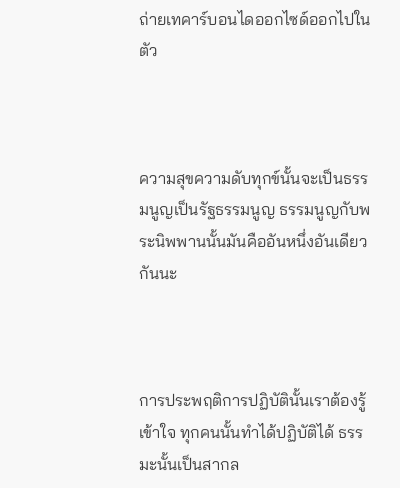ถ่ายเทคาร์บอนไดออกไซด์ออกไปในตัว



ความสุขความดับทุกข์นั้นจะเป็นธรรมนูญเป็นรัฐธรรมนูญ ธรรมนูญกับพระนิพพานนั้นมันคืออันหนึ่งอันเดียวกันนะ



การประพฤติการปฏิบัตินั้นเราต้องรู้เข้าใจ ทุกคนนั้นทำได้ปฏิบัติได้ ธรรมะนั้นเป็นสากล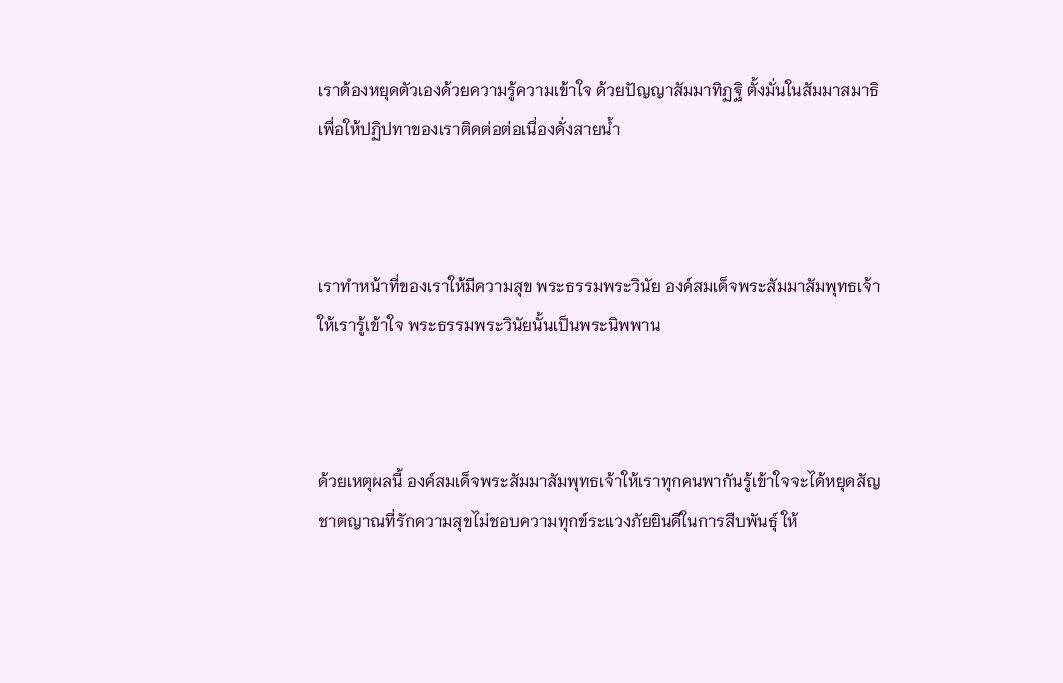เราต้องหยุดตัวเองด้วยความรู้ความเข้าใจ ด้วยปัญญาสัมมาทิฏฐิ ตั้งมั่นในสัมมาสมาธิเพื่อให้ปฏิปทาของเราติดต่อต่อเนื่องดั่งสายน้ำ



เราทำหน้าที่ของเราให้มีความสุข พระธรรมพระวินัย องค์สมเด็จพระสัมมาสัมพุทธเจ้าให้เรารู้เข้าใจ พระธรรมพระวินัยนั้นเป็นพระนิพพาน



ด้วยเหตุผลนี้ องค์สมเด็จพระสัมมาสัมพุทธเจ้าให้เราทุกคนพากันรู้เข้าใจจะได้หยุดสัญชาตญาณที่รักความสุขไม่ชอบความทุกข์ระแวงภัยยินดีในการสืบพันธุ์ ให้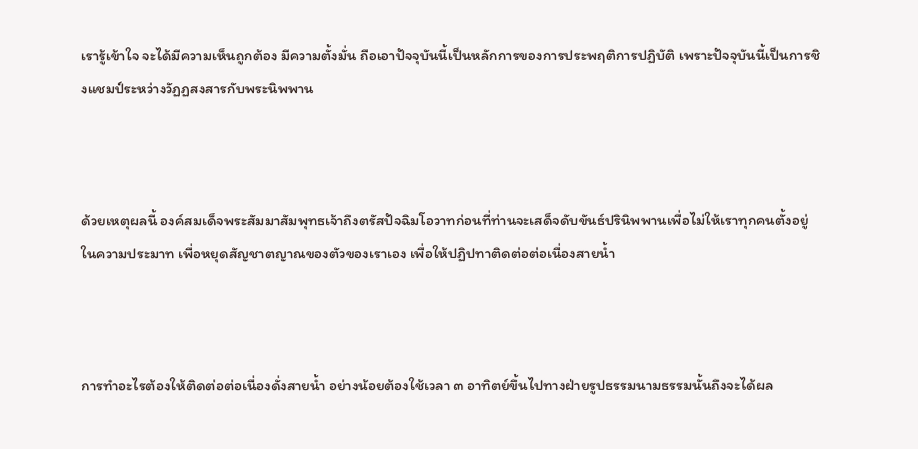เรารู้เข้าใจ จะได้มีความเห็นถูกต้อง มีความตั้งมั่น ถือเอาปัจจุบันนี้เป็นหลักการของการประพฤติการปฏิบัติ เพราะปัจจุบันนี้เป็นการชิงแชมป์ระหว่างวัฏฏสงสารกับพระนิพพาน



ด้วยเหตุผลนี้ องค์สมเด็จพระสัมมาสัมพุทธเจ้าถึงตรัสปัจฉิมโอวาทก่อนที่ท่านจะเสด็จดับขันธ์ปรินิพพานเพื่อไม่ให้เราทุกคนตั้งอยู่ในความประมาท เพื่อหยุดสัญชาตญาณของตัวของเราเอง เพื่อให้ปฏิปทาติดต่อต่อเนื่องสายน้ำ



การทำอะไรต้องให้ติดต่อต่อเนื่องดั่งสายน้ำ อย่างน้อยต้องใช้เวลา ๓ อาทิตย์ขึ้นไปทางฝ่ายรูปธรรมนามธรรมนั้นถึงจะได้ผล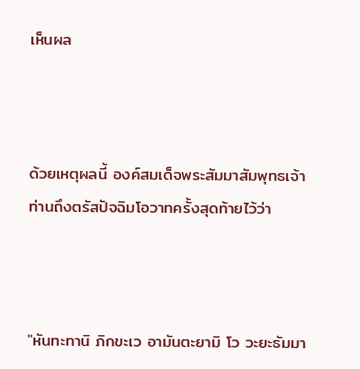เห็นผล



ด้วยเหตุผลนี้ องค์สมเด็จพระสัมมาสัมพุทธเจ้าท่านถึงตรัสปัจฉิมโอวาทครั้งสุดท้ายไว้ว่า



"หันทะทานิ ภิกขะเว อามันตะยามิ โว วะยะธัมมา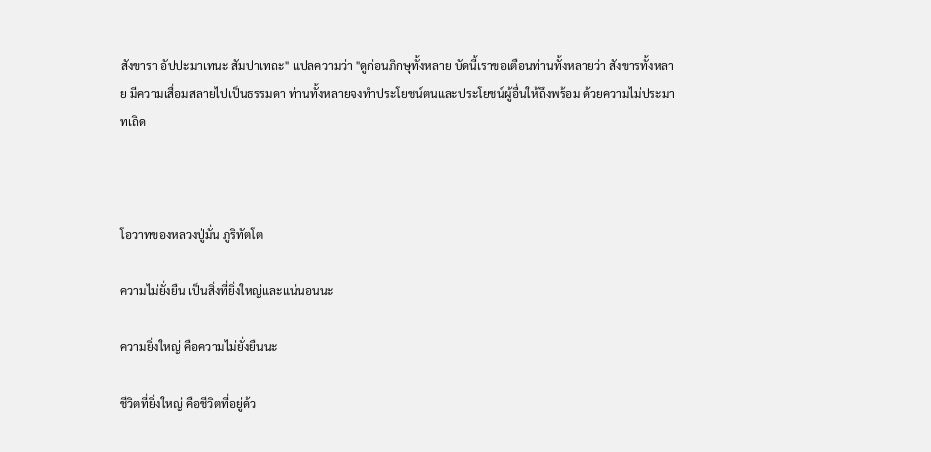สังขารา อัปปะมาเทนะ สัมปาเทถะ" แปลความว่า "ดูก่อนภิกษุทั้งหลาย บัดนี้เราขอเตือนท่านทั้งหลายว่า สังขารทั้งหลาย มีความเสื่อมสลายไปเป็นธรรมดา ท่านทั้งหลายจงทำประโยชน์ตนและประโยชน์ผู้อื่นให้ถึงพร้อม ด้วยความไม่ประมาทเถิด



โอวาทของหลวงปู่มั่น ภูริทัตโต

ความไม่ยั่งยืน เป็นสิ่งที่ยิ่งใหญ่และแน่นอนนะ

ความยิ่งใหญ่ คือความไม่ยั่งยืนนะ

ชีวิตที่ยิ่งใหญ่ คือชีวิตที่อยู่ด้ว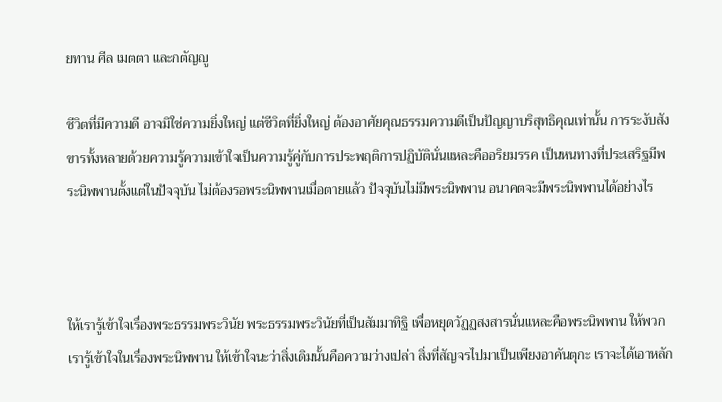ยทาน ศีล เมตตา และกตัญญู

ชีวิตที่มีความดี อาจมิใช่ความยิ่งใหญ่ แต่ชีวิตที่ยิ่งใหญ่ ต้องอาศัยคุณธรรมความดีเป็นปัญญาบริสุทธิคุณเท่านั้น การระงับสังขารทั้งหลายด้วยความรู้ความเข้าใจเป็นความรู้คู่กับการประพฤติการปฏิบัตินั่นแหละคืออริยมรรค เป็นหนทางที่ประเสริฐมีพระนิพพานตั้งแต่ในปัจจุบัน ไม่ต้องรอพระนิพพานเมื่อตายแล้ว ปัจจุบันไม่มีพระนิพพาน อนาคตจะมีพระนิพพานได้อย่างไร



ให้เรารู้เข้าใจเรื่องพระธรรมพระวินัย พระธรรมพระวินัยที่เป็นสัมมาทิฐิ เพื่อหยุดวัฏฏสงสารนั่นแหละคือพระนิพพาน ให้พวกเรารู้เข้าใจในเรื่องพระนิพพาน ให้เข้าใจนะว่าสิ่งเดิมนั้นคือความว่างเปล่า สิ่งที่สัญจรไปมาเป็นเพียงอาคันตุกะ เราจะได้เอาหลัก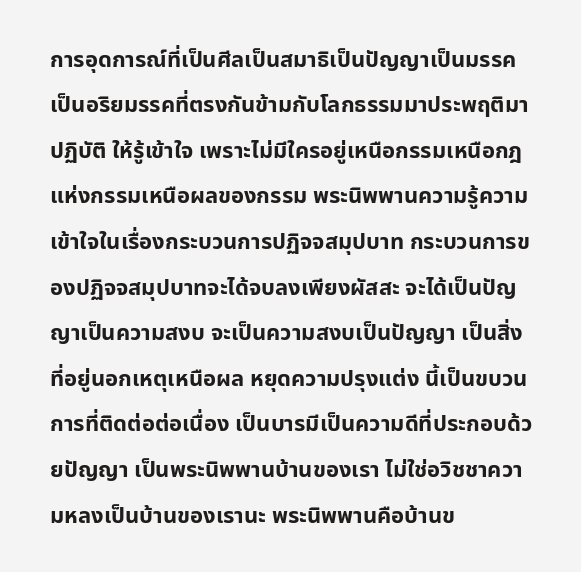การอุดการณ์ที่เป็นศีลเป็นสมาธิเป็นปัญญาเป็นมรรคเป็นอริยมรรคที่ตรงกันข้ามกับโลกธรรมมาประพฤติมาปฏิบัติ ให้รู้เข้าใจ เพราะไม่มีใครอยู่เหนือกรรมเหนือกฎแห่งกรรมเหนือผลของกรรม พระนิพพานความรู้ความเข้าใจในเรื่องกระบวนการปฏิจจสมุปบาท กระบวนการของปฏิจจสมุปบาทจะได้จบลงเพียงผัสสะ จะได้เป็นปัญญาเป็นความสงบ จะเป็นความสงบเป็นปัญญา เป็นสิ่งที่อยู่นอกเหตุเหนือผล หยุดความปรุงแต่ง นี้เป็นขบวนการที่ติดต่อต่อเนื่อง เป็นบารมีเป็นความดีที่ประกอบด้วยปัญญา เป็นพระนิพพานบ้านของเรา ไม่ใช่อวิชชาความหลงเป็นบ้านของเรานะ พระนิพพานคือบ้านข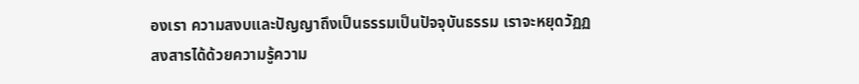องเรา ความสงบและปัญญาถึงเป็นธรรมเป็นปัจจุบันธรรม เราจะหยุดวัฏฏสงสารได้ด้วยความรู้ความ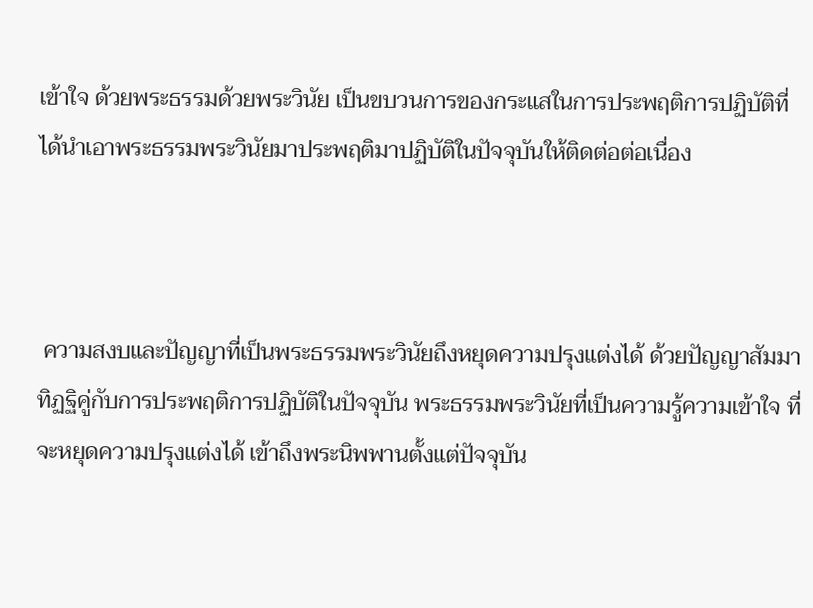เข้าใจ ด้วยพระธรรมด้วยพระวินัย เป็นขบวนการของกระแสในการประพฤติการปฏิบัติที่ได้นำเอาพระธรรมพระวินัยมาประพฤติมาปฏิบัติในปัจจุบันให้ติดต่อต่อเนื่อง



 ความสงบและปัญญาที่เป็นพระธรรมพระวินัยถึงหยุดความปรุงแต่งได้ ด้วยปัญญาสัมมาทิฏฐิคู่กับการประพฤติการปฏิบัติในปัจจุบัน พระธรรมพระวินัยที่เป็นความรู้ความเข้าใจ ที่จะหยุดความปรุงแต่งได้ เข้าถึงพระนิพพานตั้งแต่ปัจจุบัน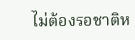ไม่ต้องรอชาติห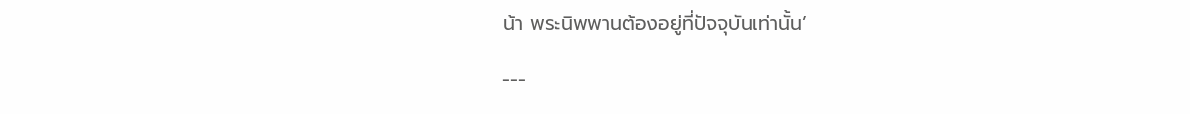น้า พระนิพพานต้องอยู่ที่ปัจจุบันเท่านั้น’

---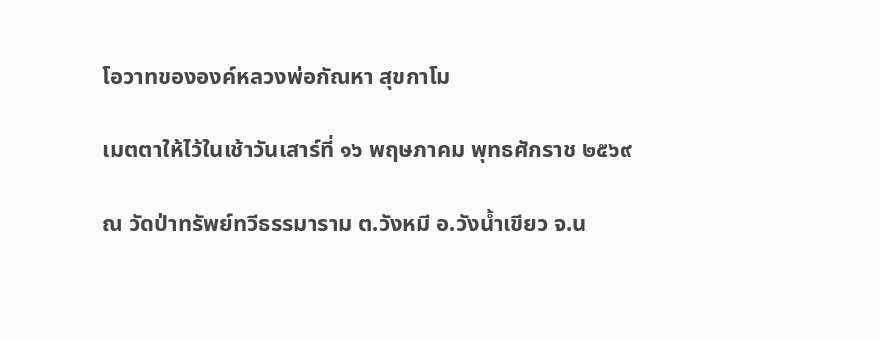โอวาทขององค์หลวงพ่อกัณหา สุขกาโม

เมตตาให้ไว้ในเช้าวันเสาร์ที่ ๑๖ พฤษภาคม พุทธศักราช ๒๕๖๙

ณ วัดป่าทรัพย์ทวีธรรมาราม ต.วังหมี อ.วังน้ำเขียว จ.น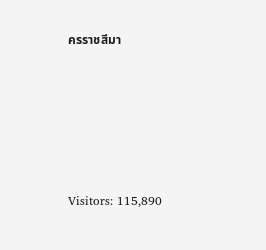ครราชสีมา









Visitors: 115,890